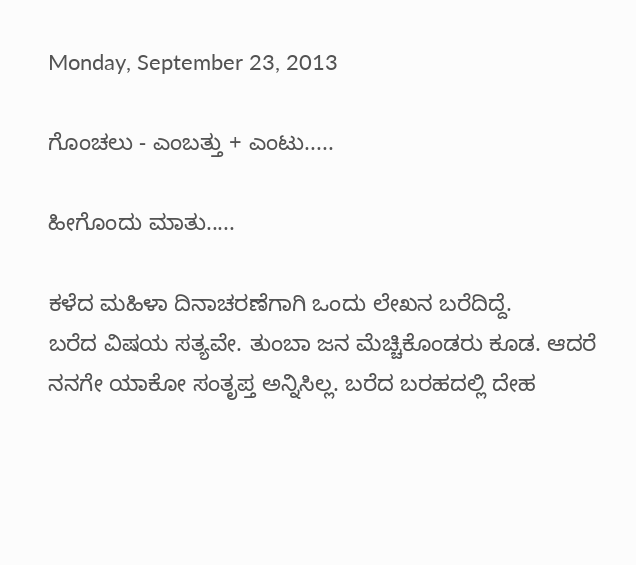Monday, September 23, 2013

ಗೊಂಚಲು - ಎಂಬತ್ತು + ಎಂಟು.....

ಹೀಗೊಂದು ಮಾತು.....

ಕಳೆದ ಮಹಿಳಾ ದಿನಾಚರಣೆಗಾಗಿ ಒಂದು ಲೇಖನ ಬರೆದಿದ್ದೆ.
ಬರೆದ ವಿಷಯ ಸತ್ಯವೇ. ತುಂಬಾ ಜನ ಮೆಚ್ಚಿಕೊಂಡರು ಕೂಡ. ಆದರೆ ನನಗೇ ಯಾಕೋ ಸಂತೃಪ್ತ ಅನ್ನಿಸಿಲ್ಲ. ಬರೆದ ಬರಹದಲ್ಲಿ ದೇಹ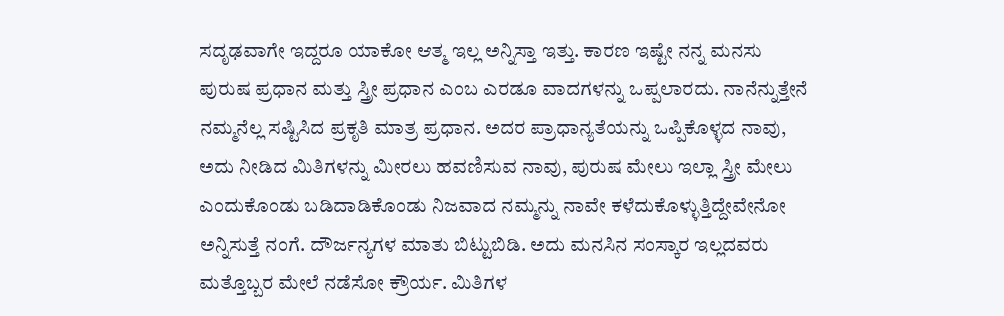ಸದೃಢವಾಗೇ ಇದ್ದರೂ ಯಾಕೋ ಆತ್ಮ ಇಲ್ಲ ಅನ್ನಿಸ್ತಾ ಇತ್ತು. ಕಾರಣ ಇಷ್ಟೇ ನನ್ನ ಮನಸು ಪುರುಷ ಪ್ರಧಾನ ಮತ್ತು ಸ್ತ್ರೀ ಪ್ರಧಾನ ಎಂಬ ಎರಡೂ ವಾದಗಳನ್ನು ಒಪ್ಪಲಾರದು. ನಾನೆನ್ನುತ್ತೇನೆ ನಮ್ಮನೆಲ್ಲ ಸಷ್ಟಿಸಿದ ಪ್ರಕೃತಿ ಮಾತ್ರ ಪ್ರಧಾನ. ಅದರ ಪ್ರಾಧಾನ್ಯತೆಯನ್ನು ಒಪ್ಪಿಕೊಳ್ಳದ ನಾವು, ಅದು ನೀಡಿದ ಮಿತಿಗಳನ್ನು ಮೀರಲು ಹವಣಿಸುವ ನಾವು, ಪುರುಷ ಮೇಲು ಇಲ್ಲಾ ಸ್ತ್ರೀ ಮೇಲು ಎಂದುಕೊಂಡು ಬಡಿದಾಡಿಕೊಂಡು ನಿಜವಾದ ನಮ್ಮನ್ನು ನಾವೇ ಕಳೆದುಕೊಳ್ಳುತ್ತಿದ್ದೇವೇನೋ ಅನ್ನಿಸುತ್ತೆ ನಂಗೆ. ದೌರ್ಜನ್ಯಗಳ ಮಾತು ಬಿಟ್ಟುಬಿಡಿ. ಅದು ಮನಸಿನ ಸಂಸ್ಕಾರ ಇಲ್ಲದವರು ಮತ್ತೊಬ್ಬರ ಮೇಲೆ ನಡೆಸೋ ಕ್ರೌರ್ಯ. ಮಿತಿಗಳ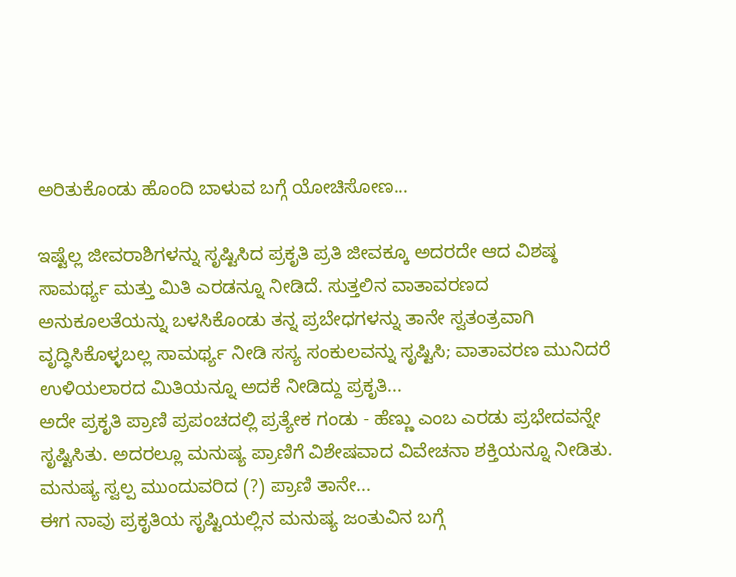ಅರಿತುಕೊಂಡು ಹೊಂದಿ ಬಾಳುವ ಬಗ್ಗೆ ಯೋಚಿಸೋಣ...

ಇಷ್ಟೆಲ್ಲ ಜೀವರಾಶಿಗಳನ್ನು ಸೃಷ್ಟಿಸಿದ ಪ್ರಕೃತಿ ಪ್ರತಿ ಜೀವಕ್ಕೂ ಅದರದೇ ಆದ ವಿಶಷ್ಠ ಸಾಮರ್ಥ್ಯ ಮತ್ತು ಮಿತಿ ಎರಡನ್ನೂ ನೀಡಿದೆ. ಸುತ್ತಲಿನ ವಾತಾವರಣದ ಅನುಕೂಲತೆಯನ್ನು ಬಳಸಿಕೊಂಡು ತನ್ನ ಪ್ರಬೇಧಗಳನ್ನು ತಾನೇ ಸ್ವತಂತ್ರವಾಗಿ ವೃದ್ಧಿಸಿಕೊಳ್ಳಬಲ್ಲ ಸಾಮರ್ಥ್ಯ ನೀಡಿ ಸಸ್ಯ ಸಂಕುಲವನ್ನು ಸೃಷ್ಟಿಸಿ; ವಾತಾವರಣ ಮುನಿದರೆ ಉಳಿಯಲಾರದ ಮಿತಿಯನ್ನೂ ಅದಕೆ ನೀಡಿದ್ದು ಪ್ರಕೃತಿ...
ಅದೇ ಪ್ರಕೃತಿ ಪ್ರಾಣಿ ಪ್ರಪಂಚದಲ್ಲಿ ಪ್ರತ್ಯೇಕ ಗಂಡು - ಹೆಣ್ಣು ಎಂಬ ಎರಡು ಪ್ರಭೇದವನ್ನೇ ಸೃಷ್ಟಿಸಿತು. ಅದರಲ್ಲೂ ಮನುಷ್ಯ ಪ್ರಾಣಿಗೆ ವಿಶೇಷವಾದ ವಿವೇಚನಾ ಶಕ್ತಿಯನ್ನೂ ನೀಡಿತು. ಮನುಷ್ಯ ಸ್ವಲ್ಪ ಮುಂದುವರಿದ (?) ಪ್ರಾಣಿ ತಾನೇ...
ಈಗ ನಾವು ಪ್ರಕೃತಿಯ ಸೃಷ್ಟಿಯಲ್ಲಿನ ಮನುಷ್ಯ ಜಂತುವಿನ ಬಗ್ಗೆ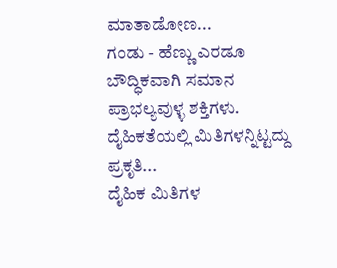ಮಾತಾಡೋಣ...
ಗಂಡು - ಹೆಣ್ಣು ಎರಡೂ ಬೌದ್ಧಿಕವಾಗಿ ಸಮಾನ ಪ್ರಾಭಲ್ಯವುಳ್ಳ ಶಕ್ತಿಗಳು. ದೈಹಿಕತೆಯಲ್ಲಿ ಮಿತಿಗಳನ್ನಿಟ್ಟದ್ದು ಪ್ರಕೃತಿ...
ದೈಹಿಕ ಮಿತಿಗಳ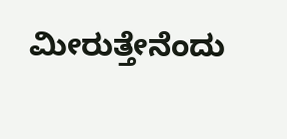ಮೀರುತ್ತೇನೆಂದು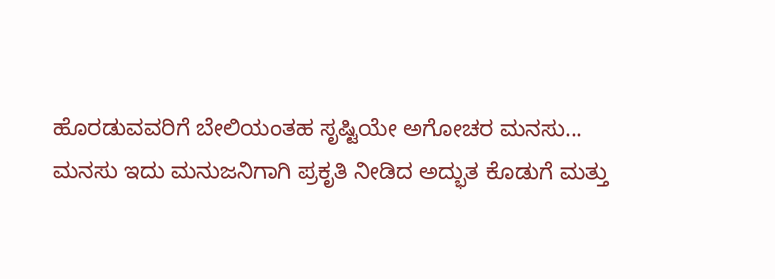ಹೊರಡುವವರಿಗೆ ಬೇಲಿಯಂತಹ ಸೃಷ್ಟಿಯೇ ಅಗೋಚರ ಮನಸು...
ಮನಸು ಇದು ಮನುಜನಿಗಾಗಿ ಪ್ರಕೃತಿ ನೀಡಿದ ಅದ್ಭುತ ಕೊಡುಗೆ ಮತ್ತು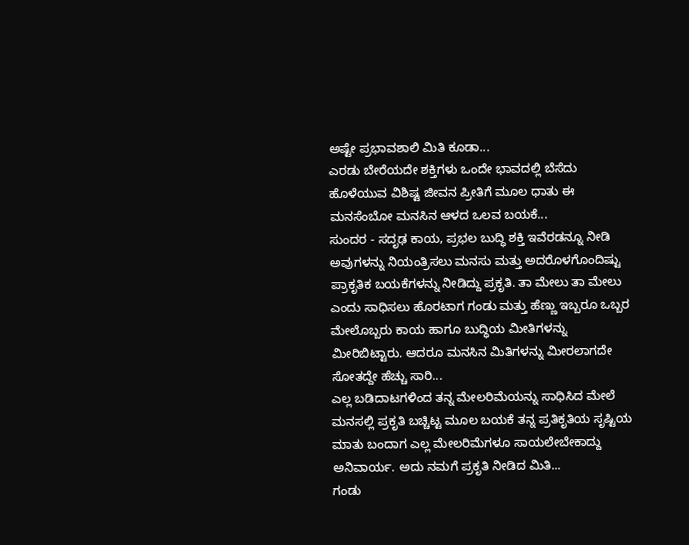ಅಷ್ಟೇ ಪ್ರಭಾವಶಾಲಿ ಮಿತಿ ಕೂಡಾ...
ಎರಡು ಬೇರೆಯದೇ ಶಕ್ತಿಗಳು ಒಂದೇ ಭಾವದಲ್ಲಿ ಬೆಸೆದು ಹೊಳೆಯುವ ವಿಶಿಷ್ಟ ಜೀವನ ಪ್ರೀತಿಗೆ ಮೂಲ ಧಾತು ಈ ಮನಸೆಂಬೋ ಮನಸಿನ ಆಳದ ಒಲವ ಬಯಕೆ...
ಸುಂದರ - ಸದೃಢ ಕಾಯ, ಪ್ರಭಲ ಬುದ್ಧಿ ಶಕ್ತಿ ಇವೆರಡನ್ನೂ ನೀಡಿ ಅವುಗಳನ್ನು ನಿಯಂತ್ರಿಸಲು ಮನಸು ಮತ್ತು ಅದರೊಳಗೊಂದಿಷ್ಟು ಪ್ರಾಕೃತಿಕ ಬಯಕೆಗಳನ್ನು ನೀಡಿದ್ದು ಪ್ರಕೃತಿ. ತಾ ಮೇಲು ತಾ ಮೇಲು ಎಂದು ಸಾಧಿಸಲು ಹೊರಟಾಗ ಗಂಡು ಮತ್ತು ಹೆಣ್ಣು ಇಬ್ಬರೂ ಒಬ್ಬರ ಮೇಲೊಬ್ಬರು ಕಾಯ ಹಾಗೂ ಬುದ್ಧಿಯ ಮೀತಿಗಳನ್ನು ಮೀರಿಬಿಟ್ಟಾರು. ಆದರೂ ಮನಸಿನ ಮಿತಿಗಳನ್ನು ಮೀರಲಾಗದೇ ಸೋತದ್ದೇ ಹೆಚ್ಚು ಸಾರಿ...
ಎಲ್ಲ ಬಡಿದಾಟಗಳಿಂದ ತನ್ನ ಮೇಲರಿಮೆಯನ್ನು ಸಾಧಿಸಿದ ಮೇಲೆ ಮನಸಲ್ಲಿ ಪ್ರಕೃತಿ ಬಚ್ಚಿಟ್ಟ ಮೂಲ ಬಯಕೆ ತನ್ನ ಪ್ರತಿಕೃತಿಯ ಸೃಷ್ಟಿಯ ಮಾತು ಬಂದಾಗ ಎಲ್ಲ ಮೇಲರಿಮೆಗಳೂ ಸಾಯಲೇಬೇಕಾದ್ದು ಅನಿವಾರ್ಯ. ಅದು ನಮಗೆ ಪ್ರಕೃತಿ ನೀಡಿದ ಮಿತಿ...
ಗಂಡು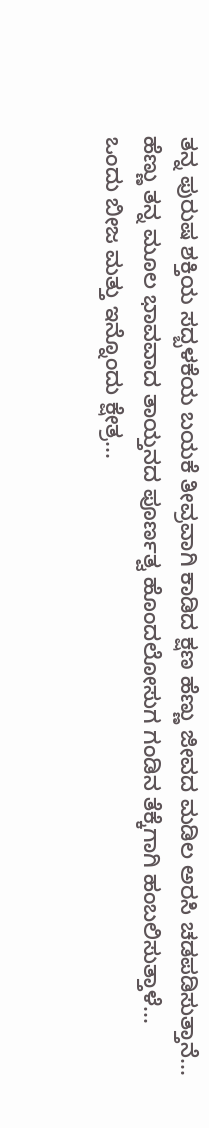ತನ್ನ ಪುರುಷ ಶಕ್ತಿಯ ಸದ್ಬಳಕೆಯ ಬಯಕೆ ತೀವ್ರವಾಗಿ ಕಾಡಿದ ಕ್ಷಣ ಹೆಣ್ಣು ಜೀವದ ಮಡಿಲ ಅರಸಿ ಚಡಪಡಿಸುತ್ತಾನೆ...
ಹೆಣ್ಣು ತನ್ನ ಮೂಲ ಭಾವವಾದ ತಾಯ್ತನದ ಪೂರ್ಣತ್ವ ಹೊಂದಲೋಸುಗ ಗಂಡಿನ ತೆಕ್ಕೆಗಾಗಿ ಹಂಬಲಿಸುತ್ತಾಳೆ...
ಒಂದು ಬೀಜ ಮತ್ತು ಇನ್ನೊಂದು ಕ್ಷೇತ್ರ...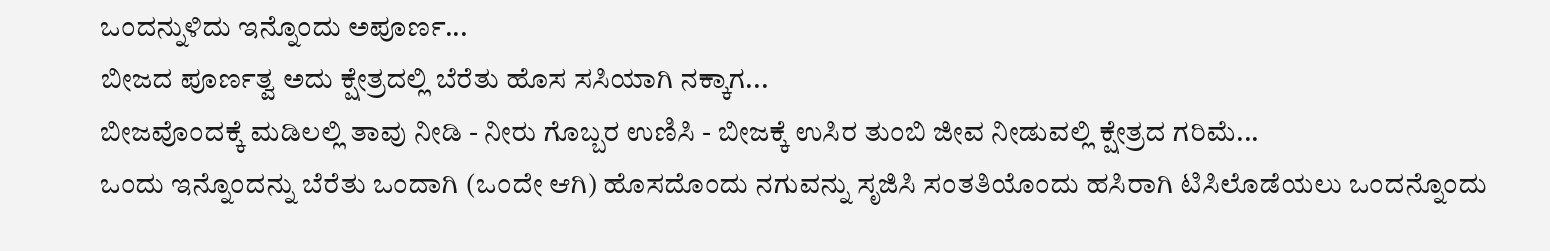ಒಂದನ್ನುಳಿದು ಇನ್ನೊಂದು ಅಪೂರ್ಣ...
ಬೀಜದ ಪೂರ್ಣತ್ವ ಅದು ಕ್ಷೇತ್ರದಲ್ಲಿ ಬೆರೆತು ಹೊಸ ಸಸಿಯಾಗಿ ನಕ್ಕಾಗ...
ಬೀಜವೊಂದಕ್ಕೆ ಮಡಿಲಲ್ಲಿ ತಾವು ನೀಡಿ - ನೀರು ಗೊಬ್ಬರ ಉಣಿಸಿ - ಬೀಜಕ್ಕೆ ಉಸಿರ ತುಂಬಿ ಜೀವ ನೀಡುವಲ್ಲಿ ಕ್ಷೇತ್ರದ ಗರಿಮೆ...
ಒಂದು ಇನ್ನೊಂದನ್ನು ಬೆರೆತು ಒಂದಾಗಿ (ಒಂದೇ ಆಗಿ) ಹೊಸದೊಂದು ನಗುವನ್ನು ಸೃಜಿಸಿ ಸಂತತಿಯೊಂದು ಹಸಿರಾಗಿ ಟಿಸಿಲೊಡೆಯಲು ಒಂದನ್ನೊಂದು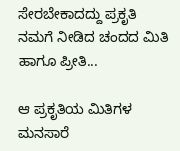ಸೇರಬೇಕಾದದ್ದು ಪ್ರಕೃತಿ ನಮಗೆ ನೀಡಿದ ಚಂದದ ಮಿತಿ ಹಾಗೂ ಪ್ರೀತಿ...

ಆ ಪ್ರಕೃತಿಯ ಮಿತಿಗಳ ಮನಸಾರೆ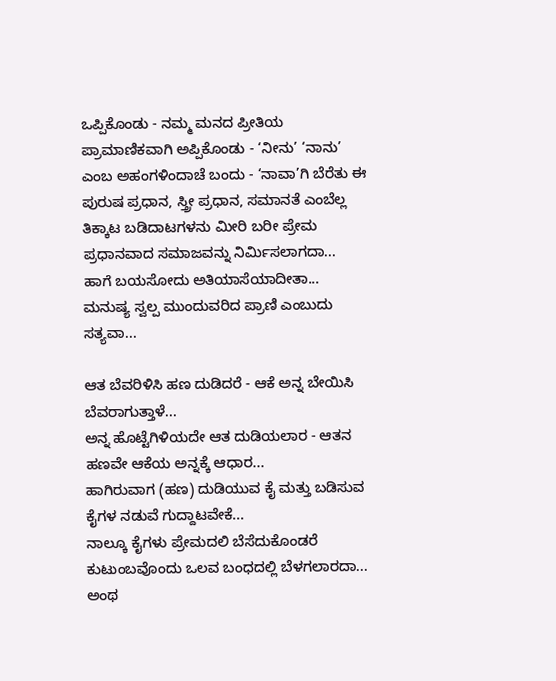ಒಪ್ಪಿಕೊಂಡು - ನಮ್ಮ ಮನದ ಪ್ರೀತಿಯ ಪ್ರಾಮಾಣಿಕವಾಗಿ ಅಪ್ಪಿಕೊಂಡು - ‘ನೀನು’ ‘ನಾನು’ ಎಂಬ ಅಹಂಗಳಿಂದಾಚೆ ಬಂದು - ‘ನಾವಾ’ಗಿ ಬೆರೆತು ಈ ಪುರುಷ ಪ್ರಧಾನ, ಸ್ತ್ರೀ ಪ್ರಧಾನ, ಸಮಾನತೆ ಎಂಬೆಲ್ಲ ತಿಕ್ಕಾಟ ಬಡಿದಾಟಗಳನು ಮೀರಿ ಬರೀ ಪ್ರೇಮ ಪ್ರಧಾನವಾದ ಸಮಾಜವನ್ನು ನಿರ್ಮಿಸಲಾಗದಾ...
ಹಾಗೆ ಬಯಸೋದು ಅತಿಯಾಸೆಯಾದೀತಾ...
ಮನುಷ್ಯ ಸ್ವಲ್ಪ ಮುಂದುವರಿದ ಪ್ರಾಣಿ ಎಂಬುದು ಸತ್ಯವಾ...

ಆತ ಬೆವರಿಳಿಸಿ ಹಣ ದುಡಿದರೆ - ಆಕೆ ಅನ್ನ ಬೇಯಿಸಿ ಬೆವರಾಗುತ್ತಾಳೆ...
ಅನ್ನ ಹೊಟ್ಟೆಗಿಳಿಯದೇ ಆತ ದುಡಿಯಲಾರ - ಆತನ ಹಣವೇ ಆಕೆಯ ಅನ್ನಕ್ಕೆ ಆಧಾರ...
ಹಾಗಿರುವಾಗ (ಹಣ) ದುಡಿಯುವ ಕೈ ಮತ್ತು ಬಡಿಸುವ ಕೈಗಳ ನಡುವೆ ಗುದ್ದಾಟವೇಕೆ...
ನಾಲ್ಕೂ ಕೈಗಳು ಪ್ರೇಮದಲಿ ಬೆಸೆದುಕೊಂಡರೆ ಕುಟುಂಬವೊಂದು ಒಲವ ಬಂಧದಲ್ಲಿ ಬೆಳಗಲಾರದಾ...
ಅಂಥ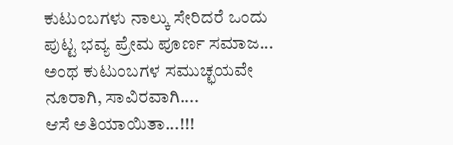ಕುಟುಂಬಗಳು ನಾಲ್ಕು ಸೇರಿದರೆ ಒಂದು ಪುಟ್ಟ ಭವ್ಯ ಪ್ರೇಮ ಪೂರ್ಣ ಸಮಾಜ...
ಅಂಥ ಕುಟುಂಬಗಳ ಸಮುಚ್ಛಯವೇ  ನೂರಾಗಿ, ಸಾವಿರವಾಗಿ....
ಆಸೆ ಅತಿಯಾಯಿತಾ...!!!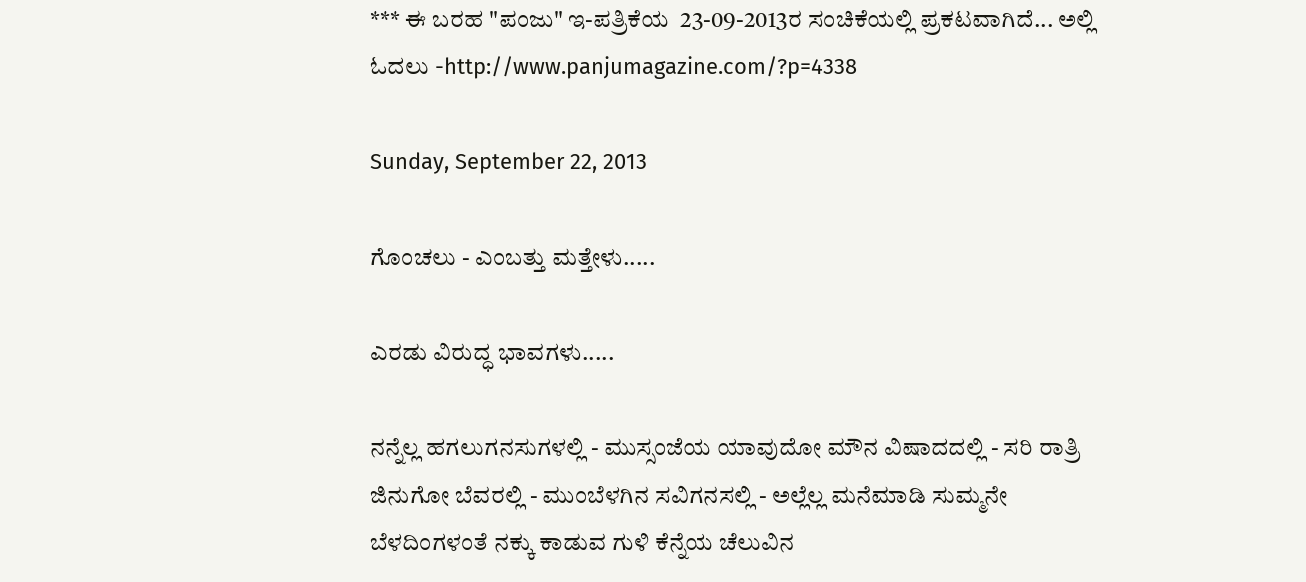*** ಈ ಬರಹ "ಪಂಜು" ಇ-ಪತ್ರಿಕೆಯ  23-09-2013ರ ಸಂಚಿಕೆಯಲ್ಲಿ ಪ್ರಕಟವಾಗಿದೆ... ಅಲ್ಲಿ ಓದಲು -http://www.panjumagazine.com/?p=4338

Sunday, September 22, 2013

ಗೊಂಚಲು - ಎಂಬತ್ತು ಮತ್ತೇಳು.....

ಎರಡು ವಿರುದ್ಧ ಭಾವಗಳು.....

ನನ್ನೆಲ್ಲ ಹಗಲುಗನಸುಗಳಲ್ಲಿ - ಮುಸ್ಸಂಜೆಯ ಯಾವುದೋ ಮೌನ ವಿಷಾದದಲ್ಲಿ - ಸರಿ ರಾತ್ರಿ ಜಿನುಗೋ ಬೆವರಲ್ಲಿ - ಮುಂಬೆಳಗಿನ ಸವಿಗನಸಲ್ಲಿ - ಅಲ್ಲೆಲ್ಲ ಮನೆಮಾಡಿ ಸುಮ್ಮನೇ ಬೆಳದಿಂಗಳಂತೆ ನಕ್ಕು ಕಾಡುವ ಗುಳಿ ಕೆನ್ನೆಯ ಚೆಲುವಿನ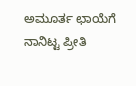ಅಮೂರ್ತ ಛಾಯೆಗೆ ನಾನಿಟ್ಟ ಪ್ರೀತಿ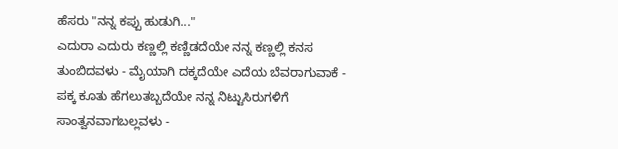ಹೆಸರು "ನನ್ನ ಕಪ್ಪು ಹುಡುಗಿ..."
ಎದುರಾ ಎದುರು ಕಣ್ಣಲ್ಲಿ ಕಣ್ಣಿಡದೆಯೇ ನನ್ನ ಕಣ್ಣಲ್ಲಿ ಕನಸ ತುಂಬಿದವಳು - ಮೈಯಾಗಿ ದಕ್ಕದೆಯೇ ಎದೆಯ ಬೆವರಾಗುವಾಕೆ - ಪಕ್ಕ ಕೂತು ಹೆಗಲುತಬ್ಬದೆಯೇ ನನ್ನ ನಿಟ್ಟುಸಿರುಗಳಿಗೆ ಸಾಂತ್ವನವಾಗಬಲ್ಲವಳು -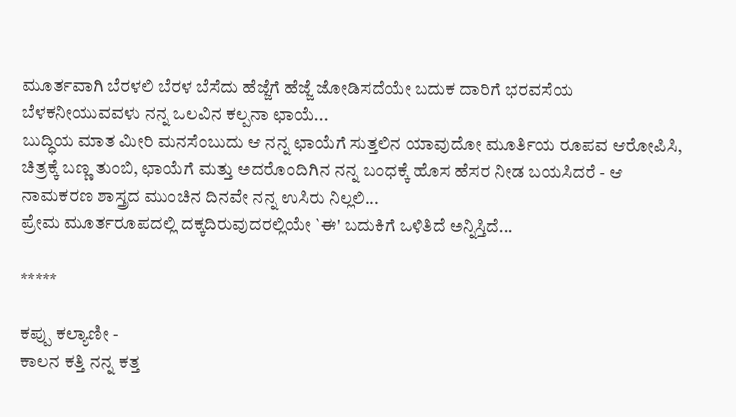ಮೂರ್ತವಾಗಿ ಬೆರಳಲಿ ಬೆರಳ ಬೆಸೆದು ಹೆಜ್ಜೆಗೆ ಹೆಜ್ಜೆ ಜೋಡಿಸದೆಯೇ ಬದುಕ ದಾರಿಗೆ ಭರವಸೆಯ ಬೆಳಕನೀಯುವವಳು ನನ್ನ ಒಲವಿನ ಕಲ್ಪನಾ ಛಾಯೆ...
ಬುದ್ಧಿಯ ಮಾತ ಮೀರಿ ಮನಸೆಂಬುದು ಆ ನನ್ನ ಛಾಯೆಗೆ ಸುತ್ತಲಿನ ಯಾವುದೋ ಮೂರ್ತಿಯ ರೂಪವ ಆರೋಪಿಸಿ, ಚಿತ್ರಕ್ಕೆ ಬಣ್ಣ ತುಂಬಿ, ಛಾಯೆಗೆ ಮತ್ತು ಅದರೊಂದಿಗಿನ ನನ್ನ ಬಂಧಕ್ಕೆ ಹೊಸ ಹೆಸರ ನೀಡ ಬಯಸಿದರೆ - ಆ ನಾಮಕರಣ ಶಾಸ್ತ್ರದ ಮುಂಚಿನ ದಿನವೇ ನನ್ನ ಉಸಿರು ನಿಲ್ಲಲಿ...
ಪ್ರೇಮ ಮೂರ್ತರೂಪದಲ್ಲಿ ದಕ್ಕದಿರುವುದರಲ್ಲಿಯೇ `ಈ' ಬದುಕಿಗೆ ಒಳಿತಿದೆ ಅನ್ನಿಸ್ತಿದೆ...

*****

ಕಪ್ಪು ಕಲ್ಯಾಣೀ -
ಕಾಲನ ಕತ್ತಿ ನನ್ನ ಕತ್ತ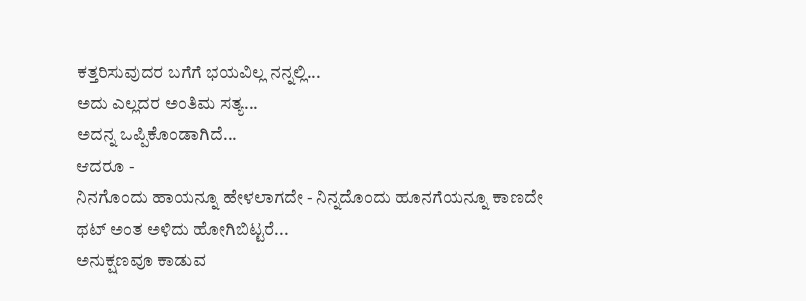ಕತ್ತರಿಸುವುದರ ಬಗೆಗೆ ಭಯವಿಲ್ಲ ನನ್ನಲ್ಲಿ...
ಅದು ಎಲ್ಲದರ ಅಂತಿಮ ಸತ್ಯ...
ಅದನ್ನ ಒಪ್ಪಿಕೊಂಡಾಗಿದೆ...
ಆದರೂ -
ನಿನಗೊಂದು ಹಾಯನ್ನೂ ಹೇಳಲಾಗದೇ - ನಿನ್ನದೊಂದು ಹೂನಗೆಯನ್ನೂ ಕಾಣದೇ ಥಟ್ ಅಂತ ಅಳಿದು ಹೋಗಿಬಿಟ್ಟರೆ...
ಅನುಕ್ಷಣವೂ ಕಾಡುವ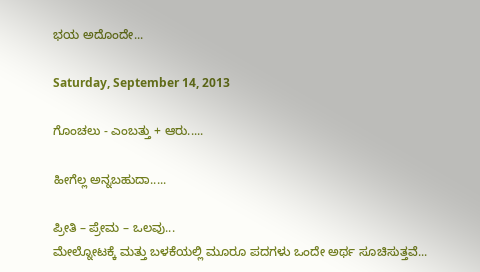ಭಯ ಅದೊಂದೇ...

Saturday, September 14, 2013

ಗೊಂಚಲು - ಎಂಬತ್ತು + ಆರು.....

ಹೀಗೆಲ್ಲ ಅನ್ನಬಹುದಾ.....

ಪ್ರೀತಿ – ಪ್ರೇಮ – ಒಲವು...
ಮೇಲ್ನೋಟಕ್ಕೆ ಮತ್ತು ಬಳಕೆಯಲ್ಲಿ ಮೂರೂ ಪದಗಳು ಒಂದೇ ಅರ್ಥ ಸೂಚಿಸುತ್ತವೆ...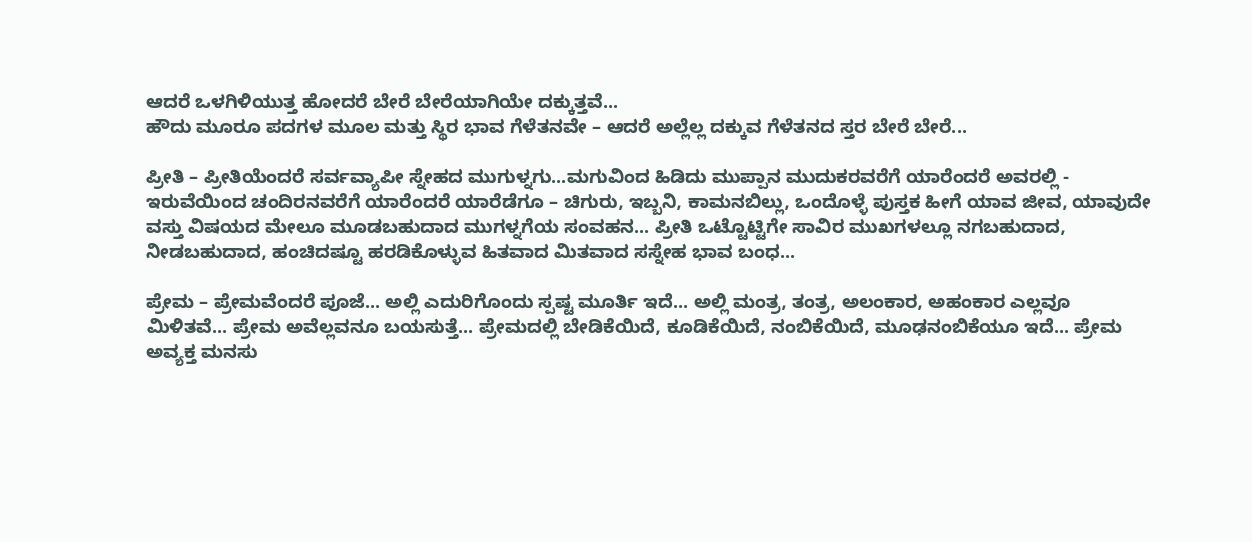ಆದರೆ ಒಳಗಿಳಿಯುತ್ತ ಹೋದರೆ ಬೇರೆ ಬೇರೆಯಾಗಿಯೇ ದಕ್ಕುತ್ತವೆ...
ಹೌದು ಮೂರೂ ಪದಗಳ ಮೂಲ ಮತ್ತು ಸ್ಥಿರ ಭಾವ ಗೆಳೆತನವೇ – ಆದರೆ ಅಲ್ಲೆಲ್ಲ ದಕ್ಕುವ ಗೆಳೆತನದ ಸ್ತರ ಬೇರೆ ಬೇರೆ...

ಪ್ರೀತಿ – ಪ್ರೀತಿಯೆಂದರೆ ಸರ್ವವ್ಯಾಪೀ ಸ್ನೇಹದ ಮುಗುಳ್ನಗು...ಮಗುವಿಂದ ಹಿಡಿದು ಮುಪ್ಪಾನ ಮುದುಕರವರೆಗೆ ಯಾರೆಂದರೆ ಅವರಲ್ಲಿ - ಇರುವೆಯಿಂದ ಚಂದಿರನವರೆಗೆ ಯಾರೆಂದರೆ ಯಾರೆಡೆಗೂ – ಚಿಗುರು, ಇಬ್ಬನಿ, ಕಾಮನಬಿಲ್ಲು, ಒಂದೊಳ್ಳೆ ಪುಸ್ತಕ ಹೀಗೆ ಯಾವ ಜೀವ, ಯಾವುದೇ ವಸ್ತು ವಿಷಯದ ಮೇಲೂ ಮೂಡಬಹುದಾದ ಮುಗಳ್ನಗೆಯ ಸಂವಹನ... ಪ್ರೀತಿ ಒಟ್ಟೊಟ್ಟಿಗೇ ಸಾವಿರ ಮುಖಗಳಲ್ಲೂ ನಗಬಹುದಾದ, ನೀಡಬಹುದಾದ, ಹಂಚಿದಷ್ಟೂ ಹರಡಿಕೊಳ್ಳುವ ಹಿತವಾದ ಮಿತವಾದ ಸಸ್ನೇಹ ಭಾವ ಬಂಧ...

ಪ್ರೇಮ – ಪ್ರೇಮವೆಂದರೆ ಪೂಜೆ... ಅಲ್ಲಿ ಎದುರಿಗೊಂದು ಸ್ಪಷ್ಟ ಮೂರ್ತಿ ಇದೆ... ಅಲ್ಲಿ ಮಂತ್ರ, ತಂತ್ರ, ಅಲಂಕಾರ, ಅಹಂಕಾರ ಎಲ್ಲವೂ ಮಿಳಿತವೆ... ಪ್ರೇಮ ಅವೆಲ್ಲವನೂ ಬಯಸುತ್ತೆ... ಪ್ರೇಮದಲ್ಲಿ ಬೇಡಿಕೆಯಿದೆ, ಕೂಡಿಕೆಯಿದೆ, ನಂಬಿಕೆಯಿದೆ, ಮೂಢನಂಬಿಕೆಯೂ ಇದೆ... ಪ್ರೇಮ ಅವ್ಯಕ್ತ ಮನಸು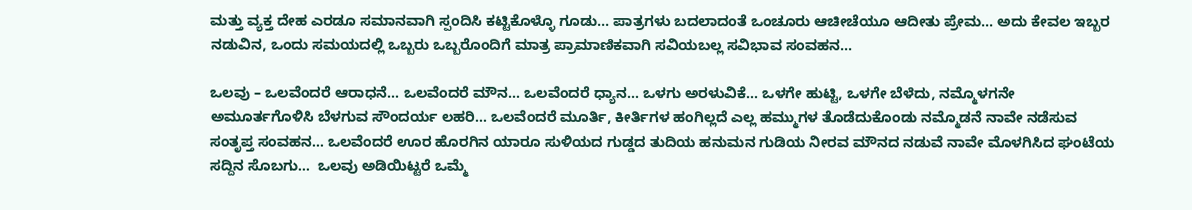ಮತ್ತು ವ್ಯಕ್ತ ದೇಹ ಎರಡೂ ಸಮಾನವಾಗಿ ಸ್ಪಂದಿಸಿ ಕಟ್ಟಿಕೊಳ್ಳೊ ಗೂಡು... ಪಾತ್ರಗಳು ಬದಲಾದಂತೆ ಒಂಚೂರು ಆಚೀಚೆಯೂ ಆದೀತು ಪ್ರೇಮ... ಅದು ಕೇವಲ ಇಬ್ಬರ ನಡುವಿನ, ಒಂದು ಸಮಯದಲ್ಲಿ ಒಬ್ಬರು ಒಬ್ಬರೊಂದಿಗೆ ಮಾತ್ರ ಪ್ರಾಮಾಣಿಕವಾಗಿ ಸವಿಯಬಲ್ಲ ಸವಿಭಾವ ಸಂವಹನ...

ಒಲವು – ಒಲವೆಂದರೆ ಆರಾಧನೆ... ಒಲವೆಂದರೆ ಮೌನ... ಒಲವೆಂದರೆ ಧ್ಯಾನ... ಒಳಗು ಅರಳುವಿಕೆ... ಒಳಗೇ ಹುಟ್ಟಿ, ಒಳಗೇ ಬೆಳೆದು, ನಮ್ಮೊಳಗನೇ ಅಮೂರ್ತಗೊಳಿಸಿ ಬೆಳಗುವ ಸೌಂದರ್ಯ ಲಹರಿ... ಒಲವೆಂದರೆ ಮೂರ್ತಿ, ಕೀರ್ತಿಗಳ ಹಂಗಿಲ್ಲದೆ ಎಲ್ಲ ಹಮ್ಮುಗಳ ತೊಡೆದುಕೊಂಡು ನಮ್ಮೊಡನೆ ನಾವೇ ನಡೆಸುವ ಸಂತೃಪ್ತ ಸಂವಹನ... ಒಲವೆಂದರೆ ಊರ ಹೊರಗಿನ ಯಾರೂ ಸುಳಿಯದ ಗುಡ್ಡದ ತುದಿಯ ಹನುಮನ ಗುಡಿಯ ನೀರವ ಮೌನದ ನಡುವೆ ನಾವೇ ಮೊಳಗಿಸಿದ ಘಂಟೆಯ ಸದ್ದಿನ ಸೊಬಗು...  ಒಲವು ಅಡಿಯಿಟ್ಟರೆ ಒಮ್ಮೆ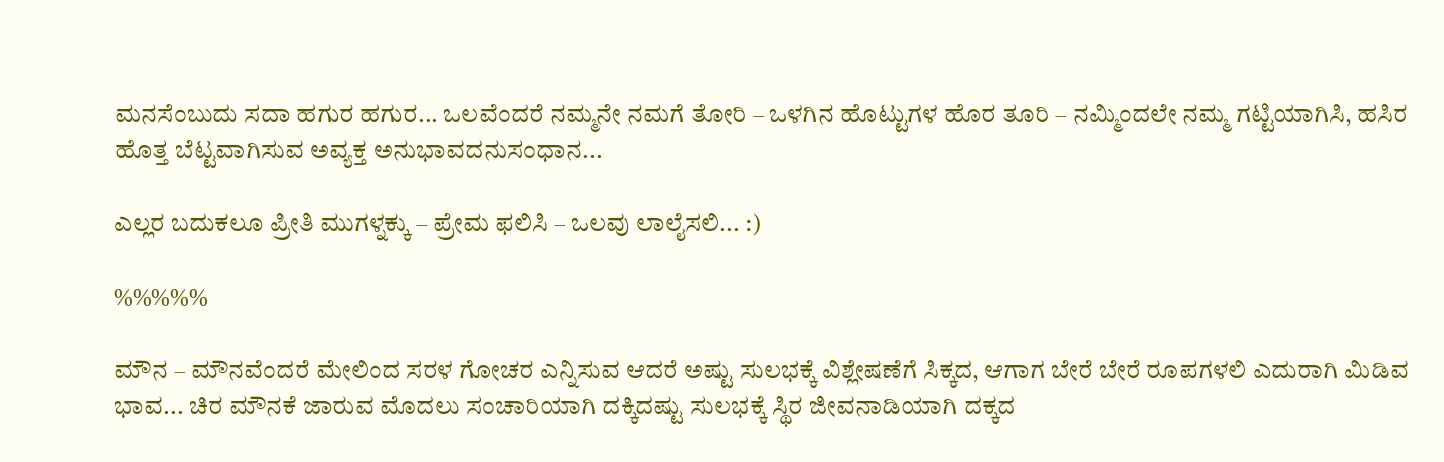ಮನಸೆಂಬುದು ಸದಾ ಹಗುರ ಹಗುರ... ಒಲವೆಂದರೆ ನಮ್ಮನೇ ನಮಗೆ ತೋರಿ – ಒಳಗಿನ ಹೊಟ್ಟುಗಳ ಹೊರ ತೂರಿ – ನಮ್ಮಿಂದಲೇ ನಮ್ಮ ಗಟ್ಟಿಯಾಗಿಸಿ, ಹಸಿರ ಹೊತ್ತ ಬೆಟ್ಟವಾಗಿಸುವ ಅವ್ಯಕ್ತ ಅನುಭಾವದನುಸಂಧಾನ...

ಎಲ್ಲರ ಬದುಕಲೂ ಪ್ರೀತಿ ಮುಗಳ್ನಕ್ಕು – ಪ್ರೇಮ ಫಲಿಸಿ – ಒಲವು ಲಾಲೈಸಲಿ... :)

%%%%%

ಮೌನ – ಮೌನವೆಂದರೆ ಮೇಲಿಂದ ಸರಳ ಗೋಚರ ಎನ್ನಿಸುವ ಆದರೆ ಅಷ್ಟು ಸುಲಭಕ್ಕೆ ವಿಶ್ಲೇಷಣೆಗೆ ಸಿಕ್ಕದ, ಆಗಾಗ ಬೇರೆ ಬೇರೆ ರೂಪಗಳಲಿ ಎದುರಾಗಿ ಮಿಡಿವ ಭಾವ... ಚಿರ ಮೌನಕೆ ಜಾರುವ ಮೊದಲು ಸಂಚಾರಿಯಾಗಿ ದಕ್ಕಿದಷ್ಟು ಸುಲಭಕ್ಕೆ ಸ್ಥಿರ ಜೀವನಾಡಿಯಾಗಿ ದಕ್ಕದ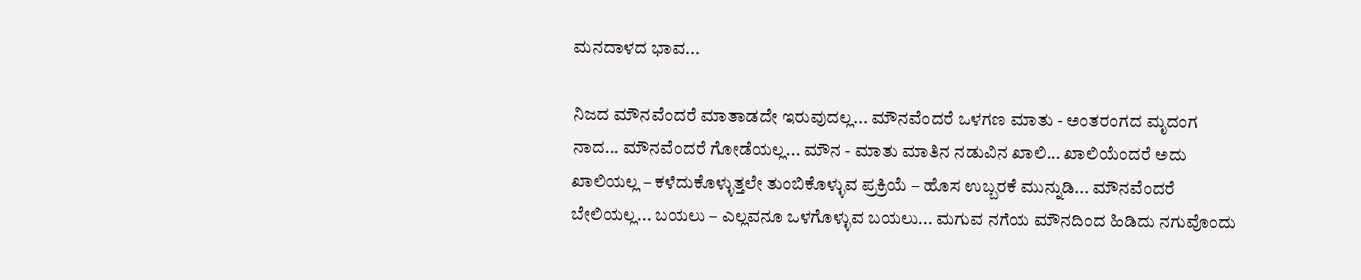ಮನದಾಳದ ಭಾವ...

ನಿಜದ ಮೌನವೆಂದರೆ ಮಾತಾಡದೇ ಇರುವುದಲ್ಲ... ಮೌನವೆಂದರೆ ಒಳಗಣ ಮಾತು - ಅಂತರಂಗದ ಮೃದಂಗ ನಾದ... ಮೌನವೆಂದರೆ ಗೋಡೆಯಲ್ಲ... ಮೌನ - ಮಾತು ಮಾತಿನ ನಡುವಿನ ಖಾಲಿ... ಖಾಲಿಯೆಂದರೆ ಅದು ಖಾಲಿಯಲ್ಲ – ಕಳೆದುಕೊಳ್ಳುತ್ತಲೇ ತುಂಬಿಕೊಳ್ಳುವ ಪ್ರಕ್ರಿಯೆ – ಹೊಸ ಉಬ್ಬರಕೆ ಮುನ್ನುಡಿ... ಮೌನವೆಂದರೆ ಬೇಲಿಯಲ್ಲ... ಬಯಲು – ಎಲ್ಲವನೂ ಒಳಗೊಳ್ಳುವ ಬಯಲು... ಮಗುವ ನಗೆಯ ಮೌನದಿಂದ ಹಿಡಿದು ನಗುವೊಂದು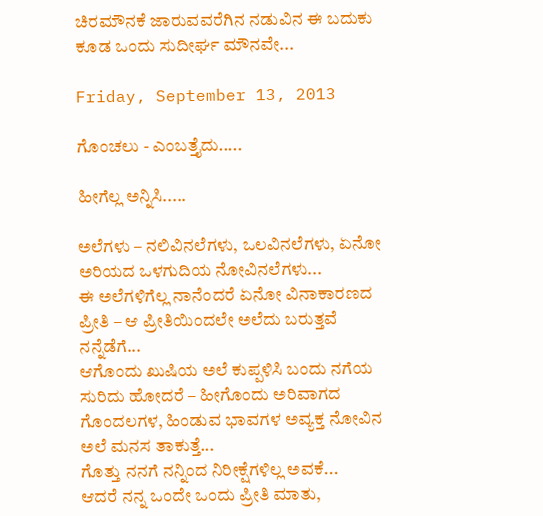ಚಿರಮೌನಕೆ ಜಾರುವವರೆಗಿನ ನಡುವಿನ ಈ ಬದುಕು ಕೂಡ ಒಂದು ಸುದೀರ್ಘ ಮೌನವೇ...

Friday, September 13, 2013

ಗೊಂಚಲು - ಎಂಬತ್ತೈದು.....

ಹೀಗೆಲ್ಲ ಅನ್ನಿಸಿ.....

ಅಲೆಗಳು – ನಲಿವಿನಲೆಗಳು, ಒಲವಿನಲೆಗಳು, ಏನೋ ಅರಿಯದ ಒಳಗುದಿಯ ನೋವಿನಲೆಗಳು...
ಈ ಅಲೆಗಳಿಗೆಲ್ಲ ನಾನೆಂದರೆ ಏನೋ ವಿನಾಕಾರಣದ ಪ್ರೀತಿ – ಆ ಪ್ರೀತಿಯಿಂದಲೇ ಅಲೆದು ಬರುತ್ತವೆ ನನ್ನೆಡೆಗೆ...
ಆಗೊಂದು ಖುಷಿಯ ಅಲೆ ಕುಪ್ಪಳಿಸಿ ಬಂದು ನಗೆಯ ಸುರಿದು ಹೋದರೆ – ಹೀಗೊಂದು ಅರಿವಾಗದ ಗೊಂದಲಗಳ, ಹಿಂಡುವ ಭಾವಗಳ ಅವ್ಯಕ್ತ ನೋವಿನ ಅಲೆ ಮನಸ ತಾಕುತ್ತೆ...
ಗೊತ್ತು ನನಗೆ ನನ್ನಿಂದ ನಿರೀಕ್ಷೆಗಳಿಲ್ಲ ಅವಕೆ...
ಆದರೆ ನನ್ನ ಒಂದೇ ಒಂದು ಪ್ರೀತಿ ಮಾತು,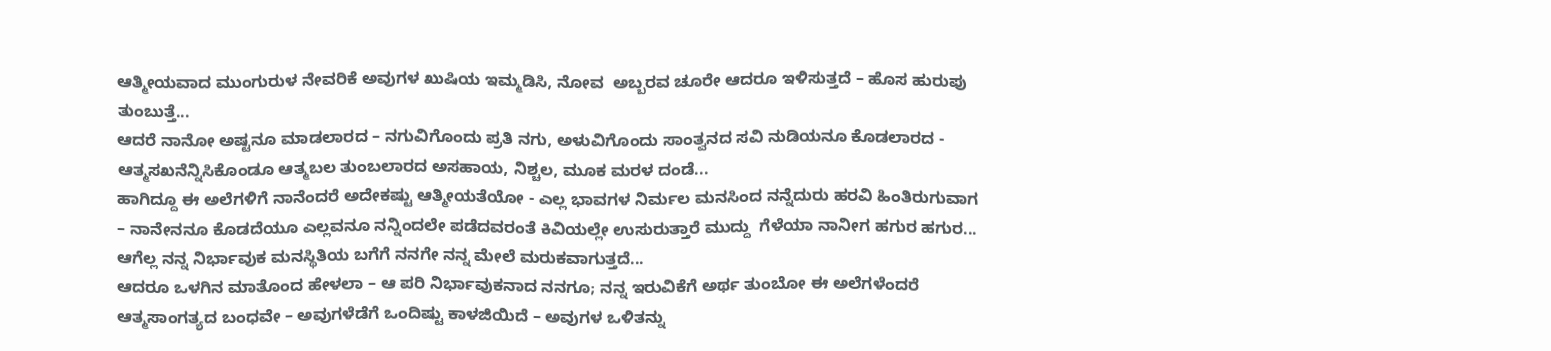ಆತ್ಮೀಯವಾದ ಮುಂಗುರುಳ ನೇವರಿಕೆ ಅವುಗಳ ಖುಷಿಯ ಇಮ್ಮಡಿಸಿ, ನೋವ  ಅಬ್ಬರವ ಚೂರೇ ಆದರೂ ಇಳಿಸುತ್ತದೆ – ಹೊಸ ಹುರುಪು ತುಂಬುತ್ತೆ...
ಆದರೆ ನಾನೋ ಅಷ್ಟನೂ ಮಾಡಲಾರದ – ನಗುವಿಗೊಂದು ಪ್ರತಿ ನಗು, ಅಳುವಿಗೊಂದು ಸಾಂತ್ವನದ ಸವಿ ನುಡಿಯನೂ ಕೊಡಲಾರದ - ಆತ್ಮಸಖನೆನ್ನಿಸಿಕೊಂಡೂ ಆತ್ಮಬಲ ತುಂಬಲಾರದ ಅಸಹಾಯ, ನಿಶ್ಚಲ, ಮೂಕ ಮರಳ ದಂಡೆ...
ಹಾಗಿದ್ದೂ ಈ ಅಲೆಗಳಿಗೆ ನಾನೆಂದರೆ ಅದೇಕಷ್ಟು ಆತ್ಮೀಯತೆಯೋ - ಎಲ್ಲ ಭಾವಗಳ ನಿರ್ಮಲ ಮನಸಿಂದ ನನ್ನೆದುರು ಹರವಿ ಹಿಂತಿರುಗುವಾಗ – ನಾನೇನನೂ ಕೊಡದೆಯೂ ಎಲ್ಲವನೂ ನನ್ನಿಂದಲೇ ಪಡೆದವರಂತೆ ಕಿವಿಯಲ್ಲೇ ಉಸುರುತ್ತಾರೆ ಮುದ್ದು  ಗೆಳೆಯಾ ನಾನೀಗ ಹಗುರ ಹಗುರ...
ಆಗೆಲ್ಲ ನನ್ನ ನಿರ್ಭಾವುಕ ಮನಸ್ಥಿತಿಯ ಬಗೆಗೆ ನನಗೇ ನನ್ನ ಮೇಲೆ ಮರುಕವಾಗುತ್ತದೆ...
ಆದರೂ ಒಳಗಿನ ಮಾತೊಂದ ಹೇಳಲಾ – ಆ ಪರಿ ನಿರ್ಭಾವುಕನಾದ ನನಗೂ; ನನ್ನ ಇರುವಿಕೆಗೆ ಅರ್ಥ ತುಂಬೋ ಈ ಅಲೆಗಳೆಂದರೆ ಆತ್ಮಸಾಂಗತ್ಯದ ಬಂಧವೇ – ಅವುಗಳೆಡೆಗೆ ಒಂದಿಷ್ಟು ಕಾಳಜಿಯಿದೆ – ಅವುಗಳ ಒಳಿತನ್ನು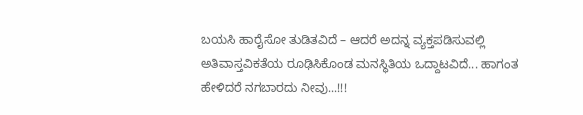ಬಯಸಿ ಹಾರೈಸೋ ತುಡಿತವಿದೆ – ಆದರೆ ಅದನ್ನ ವ್ಯಕ್ತಪಡಿಸುವಲ್ಲಿ ಅತಿವಾಸ್ತವಿಕತೆಯ ರೂಢಿಸಿಕೊಂಡ ಮನಸ್ಥಿತಿಯ ಒದ್ದಾಟವಿದೆ... ಹಾಗಂತ ಹೇಳಿದರೆ ನಗಬಾರದು ನೀವು...!!!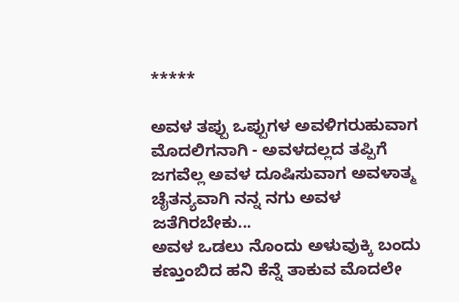*****

ಅವಳ ತಪ್ಪು ಒಪ್ಪುಗಳ ಅವಳಿಗರುಹುವಾಗ ಮೊದಲಿಗನಾಗಿ - ಅವಳದಲ್ಲದ ತಪ್ಪಿಗೆ ಜಗವೆಲ್ಲ ಅವಳ ದೂಷಿಸುವಾಗ ಅವಳಾತ್ಮ ಚೈತನ್ಯವಾಗಿ ನನ್ನ ನಗು ಅವಳ ಜತೆಗಿರಬೇಕು...
ಅವಳ ಒಡಲು ನೊಂದು ಅಳುವುಕ್ಕಿ ಬಂದು ಕಣ್ತುಂಬಿದ ಹನಿ ಕೆನ್ನೆ ತಾಕುವ ಮೊದಲೇ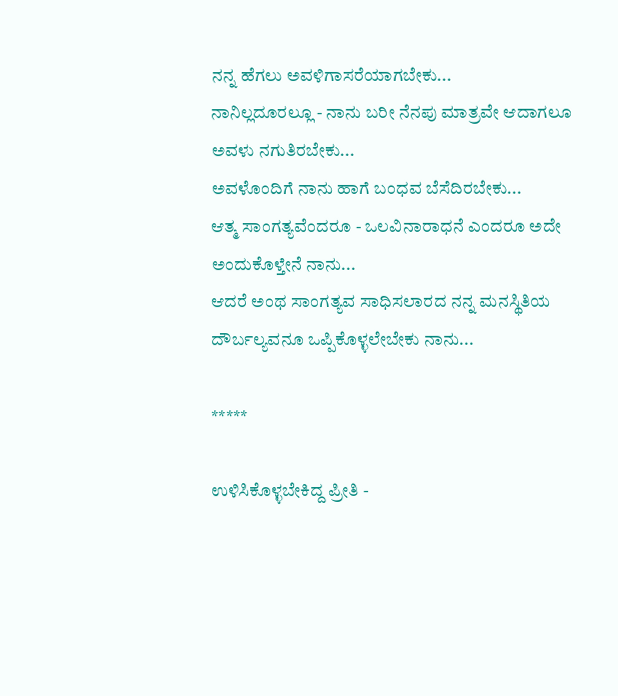ನನ್ನ ಹೆಗಲು ಅವಳಿಗಾಸರೆಯಾಗಬೇಕು...
ನಾನಿಲ್ಲದೂರಲ್ಲೂ - ನಾನು ಬರೀ ನೆನಪು ಮಾತ್ರವೇ ಆದಾಗಲೂ ಅವಳು ನಗುತಿರಬೇಕು...
ಅವಳೊಂದಿಗೆ ನಾನು ಹಾಗೆ ಬಂಧವ ಬೆಸೆದಿರಬೇಕು...
ಆತ್ಮ ಸಾಂಗತ್ಯವೆಂದರೂ - ಒಲವಿನಾರಾಧನೆ ಎಂದರೂ ಅದೇ ಅಂದುಕೊಳ್ತೇನೆ ನಾನು...
ಆದರೆ ಅಂಥ ಸಾಂಗತ್ಯವ ಸಾಧಿಸಲಾರದ ನನ್ನ ಮನಸ್ಥಿತಿಯ ದೌರ್ಬಲ್ಯವನೂ ಒಪ್ಪಿಕೊಳ್ಳಲೇಬೇಕು ನಾನು...

*****

ಉಳಿಸಿಕೊಳ್ಳಬೇಕಿದ್ದ ಪ್ರೀತಿ -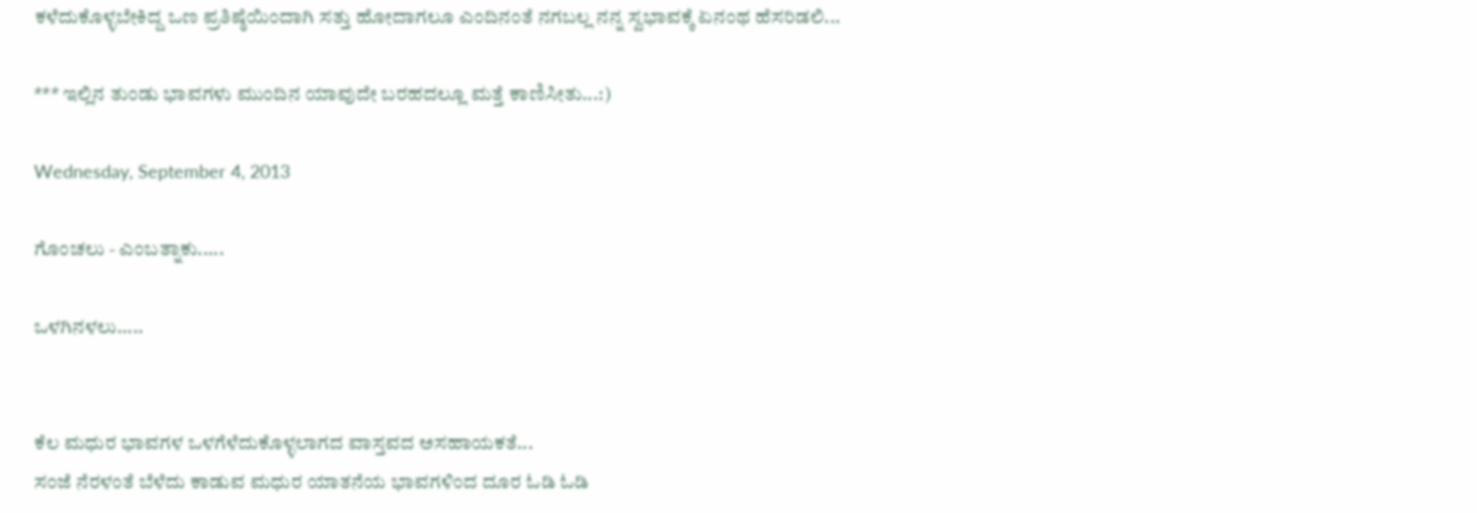ಕಳೆದುಕೊಳ್ಳಬೇಕಿದ್ದ ಒಣ ಪ್ರತಿಷ್ಠೆಯಿಂದಾಗಿ ಸತ್ತು ಹೋದಾಗಲೂ ಎಂದಿನಂತೆ ನಗಬಲ್ಲ ನನ್ನ ಸ್ವಭಾವಕ್ಕೆ ಏನಂಥ ಹೆಸರಿಡಲಿ...

*** ಇಲ್ಲಿನ ತುಂಡು ಭಾವಗಳು ಮುಂದಿನ ಯಾವುದೇ ಬರಹದಲ್ಲೂ ಮತ್ತೆ ಕಾಣಿಸೀತು...:)

Wednesday, September 4, 2013

ಗೊಂಚಲು - ಎಂಬತ್ನಾಕು.....

ಒಳಗಿನಳಲು.....


ಕೆಲ ಮಧುರ ಭಾವಗಳ ಒಳಗೆಳೆದುಕೊಳ್ಳಲಾಗದ ವಾಸ್ತವದ ಅಸಹಾಯಕತೆ...
ಸಂಜೆ ನೆರಳಂತೆ ಬೆಳೆದು ಕಾಡುವ ಮಧುರ ಯಾತನೆಯ ಭಾವಗಳಿಂದ ದೂರ ಓಡಿ ಓಡಿ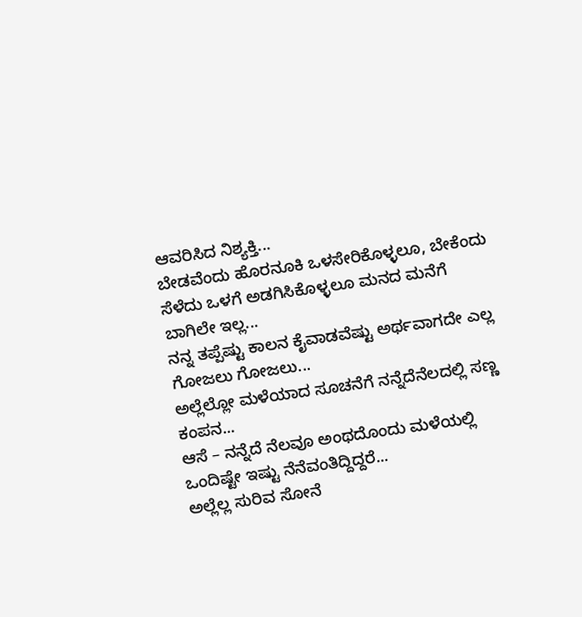ಆವರಿಸಿದ ನಿಶ್ಯಕ್ತಿ...
ಬೇಡವೆಂದು ಹೊರನೂಕಿ ಒಳಸೇರಿಕೊಳ್ಳಲೂ, ಬೇಕೆಂದು ಸೆಳೆದು ಒಳಗೆ ಅಡಗಿಸಿಕೊಳ್ಳಲೂ ಮನದ ಮನೆಗೆ ಬಾಗಿಲೇ ಇಲ್ಲ...
ನನ್ನ ತಪ್ಪೆಷ್ಟು ಕಾಲನ ಕೈವಾಡವೆಷ್ಟು ಅರ್ಥವಾಗದೇ ಎಲ್ಲ ಗೋಜಲು ಗೋಜಲು...
ಅಲ್ಲೆಲ್ಲೋ ಮಳೆಯಾದ ಸೂಚನೆಗೆ ನನ್ನೆದೆನೆಲದಲ್ಲಿ ಸಣ್ಣ ಕಂಪನ...
ಆಸೆ – ನನ್ನೆದೆ ನೆಲವೂ ಅಂಥದೊಂದು ಮಳೆಯಲ್ಲಿ ಒಂದಿಷ್ಟೇ ಇಷ್ಟು ನೆನೆವಂತಿದ್ದಿದ್ದರೆ...
ಅಲ್ಲೆಲ್ಲ ಸುರಿವ ಸೋನೆ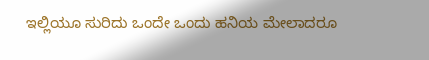ಇಲ್ಲಿಯೂ ಸುರಿದು ಒಂದೇ ಒಂದು ಹನಿಯ ಮೇಲಾದರೂ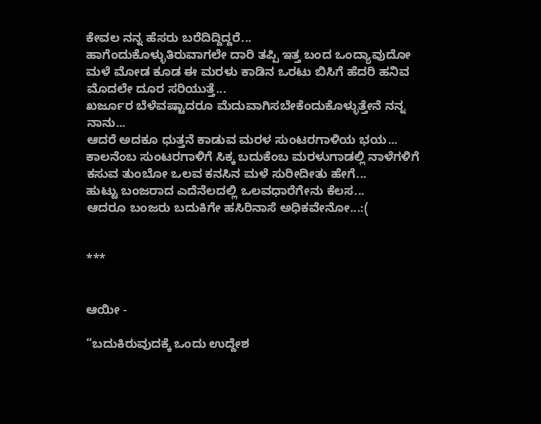ಕೇವಲ ನನ್ನ ಹೆಸರು ಬರೆದಿದ್ದಿದ್ದರೆ...
ಹಾಗೆಂದುಕೊಳ್ಳುತಿರುವಾಗಲೇ ದಾರಿ ತಪ್ಪಿ ಇತ್ತ ಬಂದ ಒಂದ್ಯಾವುದೋ ಮಳೆ ಮೋಡ ಕೂಡ ಈ ಮರಳು ಕಾಡಿನ ಒರಟು ಬಿಸಿಗೆ ಹೆದರಿ ಹನಿವ ಮೊದಲೇ ದೂರ ಸರಿಯುತ್ತೆ...
ಖರ್ಜೂರ ಬೆಳೆವಷ್ಟಾದರೂ ಮೆದುವಾಗಿಸಬೇಕೆಂದುಕೊಳ್ಳುತ್ತೇನೆ ನನ್ನ ನಾನು...
ಆದರೆ ಅದಕೂ ಧುತ್ತನೆ ಕಾಡುವ ಮರಳ ಸುಂಟರಗಾಳಿಯ ಭಯ...
ಕಾಲನೆಂಬ ಸುಂಟರಗಾಳಿಗೆ ಸಿಕ್ಕ ಬದುಕೆಂಬ ಮರಳುಗಾಡಲ್ಲಿ ನಾಳೆಗಳಿಗೆ ಕಸುವ ತುಂಬೋ ಒಲವ ಕನಸಿನ ಮಳೆ ಸುರೀದೀತು ಹೇಗೆ...
ಹುಟ್ಟು ಬಂಜರಾದ ಎದೆನೆಲದಲ್ಲಿ ಒಲವಧಾರೆಗೇನು ಕೆಲಸ...
ಆದರೂ ಬಂಜರು ಬದುಕಿಗೇ ಹಸಿರಿನಾಸೆ ಅಧಿಕವೇನೋ...:(


***


ಆಯೀ -

“ಬದುಕಿರುವುದಕ್ಕೆ ಒಂದು ಉದ್ದೇಶ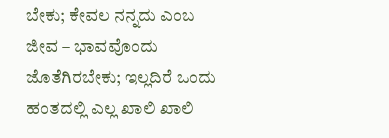ಬೇಕು; ಕೇವಲ ನನ್ನದು ಎಂಬ ಜೀವ – ಭಾವವೊಂದು ಜೊತೆಗಿರಬೇಕು; ಇಲ್ಲದಿರೆ ಒಂದು ಹಂತದಲ್ಲಿ ಎಲ್ಲ ಖಾಲಿ ಖಾಲಿ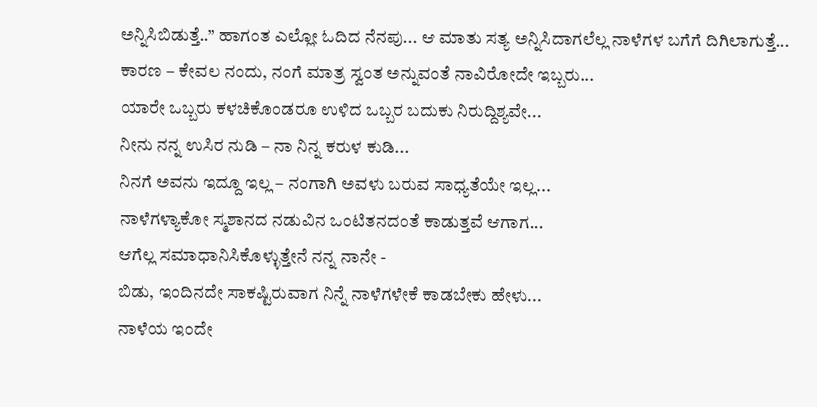ಅನ್ನಿಸಿಬಿಡುತ್ತೆ..” ಹಾಗಂತ ಎಲ್ಲೋ ಓದಿದ ನೆನಪು... ಆ ಮಾತು ಸತ್ಯ ಅನ್ನಿಸಿದಾಗಲೆಲ್ಲ ನಾಳೆಗಳ ಬಗೆಗೆ ದಿಗಿಲಾಗುತ್ತೆ...
ಕಾರಣ – ಕೇವಲ ನಂದು, ನಂಗೆ ಮಾತ್ರ ಸ್ವಂತ ಅನ್ನುವಂತೆ ನಾವಿರೋದೇ ಇಬ್ಬರು...
ಯಾರೇ ಒಬ್ಬರು ಕಳಚಿಕೊಂಡರೂ ಉಳಿದ ಒಬ್ಬರ ಬದುಕು ನಿರುದ್ದಿಶ್ಯವೇ...
ನೀನು ನನ್ನ ಉಸಿರ ನುಡಿ – ನಾ ನಿನ್ನ ಕರುಳ ಕುಡಿ...
ನಿನಗೆ ಅವನು ಇದ್ದೂ ಇಲ್ಲ – ನಂಗಾಗಿ ಅವಳು ಬರುವ ಸಾಧ್ಯತೆಯೇ ಇಲ್ಲ...
ನಾಳೆಗಳ್ಯಾಕೋ ಸ್ಮಶಾನದ ನಡುವಿನ ಒಂಟಿತನದಂತೆ ಕಾಡುತ್ತವೆ ಆಗಾಗ...
ಆಗೆಲ್ಲ ಸಮಾಧಾನಿಸಿಕೊಳ್ಳುತ್ತೇನೆ ನನ್ನ ನಾನೇ -
ಬಿಡು, ಇಂದಿನದೇ ಸಾಕಷ್ಟಿರುವಾಗ ನಿನ್ನೆ ನಾಳೆಗಳೇಕೆ ಕಾಡಬೇಕು ಹೇಳು...
ನಾಳೆಯ ಇಂದೇ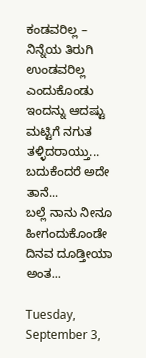ಕಂಡವರಿಲ್ಲ – ನಿನ್ನೆಯ ತಿರುಗಿ ಉಂಡವರಿಲ್ಲ ಎಂದುಕೊಂಡು ಇಂದನ್ನು ಆದಷ್ಟು ಮಟ್ಟಿಗೆ ನಗುತ ತಳ್ಳಿದರಾಯ್ತು...
ಬದುಕೆಂದರೆ ಅದೇ ತಾನೆ...
ಬಲ್ಲೆ ನಾನು ನೀನೂ ಹೀಗಂದುಕೊಂಡೇ ದಿನವ ದೂಡ್ತೀಯಾ ಅಂತ...

Tuesday, September 3,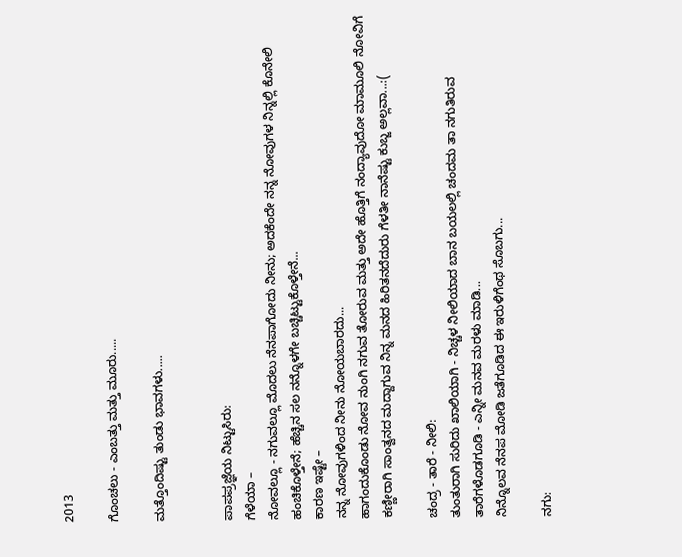2013

ಗೊಂಚಲು - ಎಂಬತ್ತು ಮತ್ತು ಮೂರು.....

ಮತ್ತೊಂದಿಷ್ಟು ತುಂಡು ಭಾವಗಳು.....


ಪಾಪಪ್ರಜ್ಞೆಯ ನಿಟ್ಟುಸಿರು:
ಗೆಳೆಯಾ –
ನೋವಲ್ಲೂ - ನಗುವಲ್ಲೂ ಮೊದಲು ನೆನಪಾಗೋದು ನೀನು; ಅದಕೆಂದೇ ನನ್ನ ನೋವುಗಳ ನಿನ್ನಲ್ಲಿ ಕೊನೇಲಿ ಹಂಚಿಕೊಳ್ತೇನೆ; ಹೆಚ್ಚಿನ ಸಲ ನನ್ನೊಳಗೇ ಬಚ್ಚಿಟ್ಟುಕೊಳ್ತೇನೆ...
ಕಾರಣ ಇಷ್ಟೇ –
ನನ್ನ ನೋವುಗಳಿಂದ ನೀನು ನೋಯಬಾರದು...
ಹಾಗಂದುಕೊಂಡು ನೋವ ನುಂಗಿ ನಗುವ ತೋರುವ ಮತ್ತು ಅದೇ ಹೊತ್ತಿಗೆ ನಂದ್ಯಾವುದೋ ಮಾಮೂಲಿ ನೋವಿಗೆ ಕಣ್ಣೀರಾಗಿ ಸಾಂತ್ವನದ ಮದ್ದಾಗುವ ನಿನ್ನ ಮನದ ಹಿರಿತನದೆದುರು ಗೆಳತೀ ನಾನೆಷ್ಟು ಕುಬ್ಜ ಅಲ್ಲವಾ...:(

ಚಂದ್ರ - ತಾರೆ - ನೀಲಿ:
ತುಂತುರಾಗಿ ಸುರಿದು ಖಾಲಿಯಾಗಿ - ನಿಚ್ಚಳ ನೀಲಿಯಾದ ಬಾನ ಬಯಲಲ್ಲಿ ಚಂದಮ ತಾ ನಗುತಿರುವ ತಾರೆಗಳೊಡಗೂಡಿ - ಎನ್ನೀ ಮನವ ಮರಳು ಮಾಡಿ...
ನಿನ್ನೊಲವ ನೆನಪ ಮೋಡಿ ಜತೆಗೂಡಿದ ಈ ಇರುಳಿಗೆಂಥ ಸೊಬಗು...

ನಗು: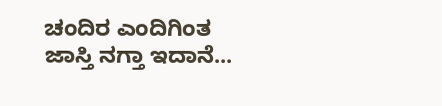ಚಂದಿರ ಎಂದಿಗಿಂತ ಜಾಸ್ತಿ ನಗ್ತಾ ಇದಾನೆ...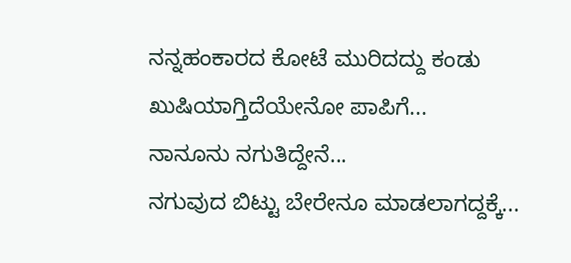ನನ್ನಹಂಕಾರದ ಕೋಟೆ ಮುರಿದದ್ದು ಕಂಡು ಖುಷಿಯಾಗ್ತಿದೆಯೇನೋ ಪಾಪಿಗೆ...
ನಾನೂನು ನಗುತಿದ್ದೇನೆ...
ನಗುವುದ ಬಿಟ್ಟು ಬೇರೇನೂ ಮಾಡಲಾಗದ್ದಕ್ಕೆ...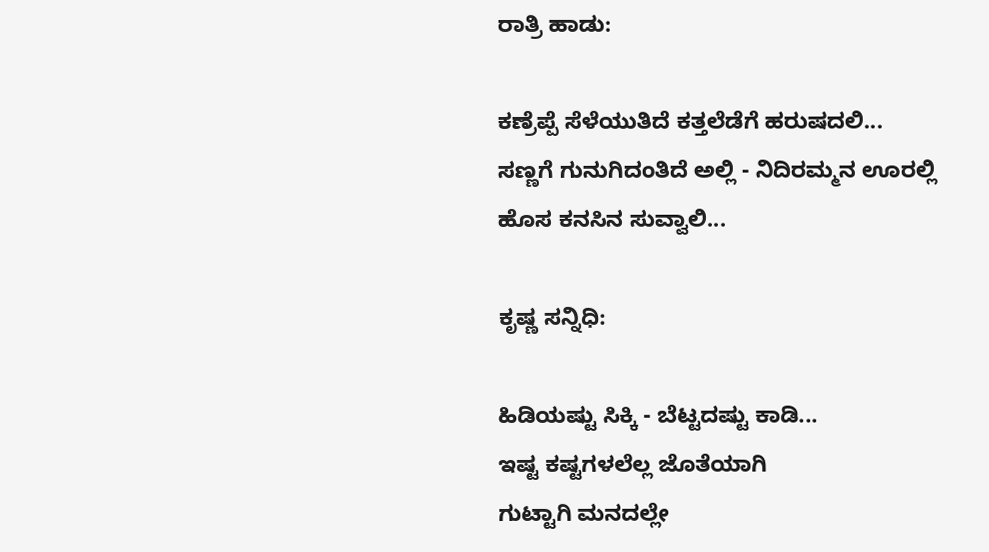ರಾತ್ರಿ ಹಾಡು:

ಕಣ್ರೆಪ್ಪೆ ಸೆಳೆಯುತಿದೆ ಕತ್ತಲೆಡೆಗೆ ಹರುಷದಲಿ...
ಸಣ್ಣಗೆ ಗುನುಗಿದಂತಿದೆ ಅಲ್ಲಿ - ನಿದಿರಮ್ಮನ ಊರಲ್ಲಿ
ಹೊಸ ಕನಸಿನ ಸುವ್ವಾಲಿ...

ಕೃಷ್ಣ ಸನ್ನಿಧಿ:

ಹಿಡಿಯಷ್ಟು ಸಿಕ್ಕಿ - ಬೆಟ್ಟದಷ್ಟು ಕಾಡಿ...
ಇಷ್ಟ ಕಷ್ಟಗಳಲೆಲ್ಲ ಜೊತೆಯಾಗಿ
ಗುಟ್ಟಾಗಿ ಮನದಲ್ಲೇ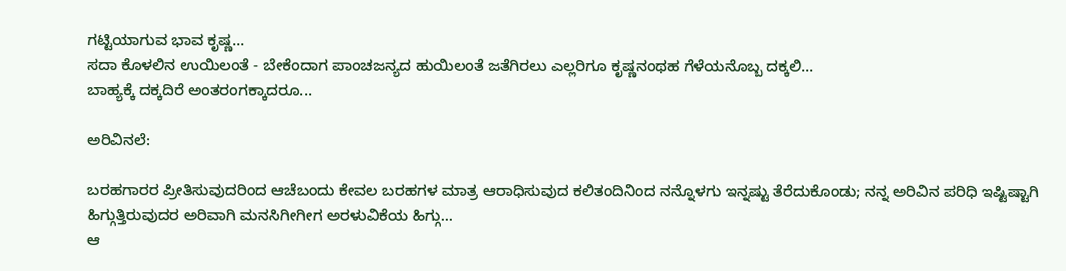ಗಟ್ಟಿಯಾಗುವ ಭಾವ ಕೃಷ್ಣ...
ಸದಾ ಕೊಳಲಿನ ಉಯಿಲಂತೆ - ಬೇಕೆಂದಾಗ ಪಾಂಚಜನ್ಯದ ಹುಯಿಲಂತೆ ಜತೆಗಿರಲು ಎಲ್ಲರಿಗೂ ಕೃಷ್ಣನಂಥಹ ಗೆಳೆಯನೊಬ್ಬ ದಕ್ಕಲಿ...
ಬಾಹ್ಯಕ್ಕೆ ದಕ್ಕದಿರೆ ಅಂತರಂಗಕ್ಕಾದರೂ...

ಅರಿವಿನಲೆ:

ಬರಹಗಾರರ ಪ್ರೀತಿಸುವುದರಿಂದ ಆಚೆಬಂದು ಕೇವಲ ಬರಹಗಳ ಮಾತ್ರ ಆರಾಧಿಸುವುದ ಕಲಿತಂದಿನಿಂದ ನನ್ನೊಳಗು ಇನ್ನಷ್ಟು ತೆರೆದುಕೊಂಡು; ನನ್ನ ಅರಿವಿನ ಪರಿಧಿ ಇಷ್ಟಿಷ್ಟಾಗಿ ಹಿಗ್ಗುತ್ತಿರುವುದರ ಅರಿವಾಗಿ ಮನಸಿಗೀಗೀಗ ಅರಳುವಿಕೆಯ ಹಿಗ್ಗು...
ಆ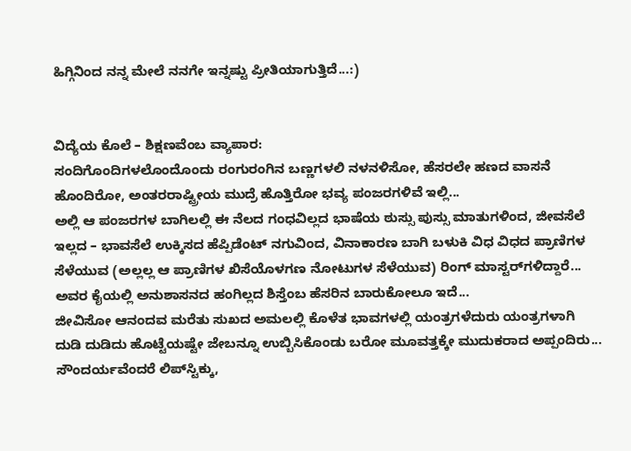ಹಿಗ್ಗಿನಿಂದ ನನ್ನ ಮೇಲೆ ನನಗೇ ಇನ್ನಷ್ಟು ಪ್ರೀತಿಯಾಗುತ್ತಿದೆ...:)


ವಿದ್ಯೆಯ ಕೊಲೆ – ಶಿಕ್ಷಣವೆಂಬ ವ್ಯಾಪಾರ:
ಸಂದಿಗೊಂದಿಗಳಲೊಂದೊಂದು ರಂಗುರಂಗಿನ ಬಣ್ಣಗಳಲಿ ನಳನಳಿಸೋ, ಹೆಸರಲೇ ಹಣದ ವಾಸನೆ ಹೊಂದಿರೋ, ಅಂತರರಾಷ್ಟ್ರೀಯ ಮುದ್ರೆ ಹೊತ್ತಿರೋ ಭವ್ಯ ಪಂಜರಗಳಿವೆ ಇಲ್ಲಿ...
ಅಲ್ಲಿ ಆ ಪಂಜರಗಳ ಬಾಗಿಲಲ್ಲಿ ಈ ನೆಲದ ಗಂಧವಿಲ್ಲದ ಭಾಷೆಯ ಠುಸ್ಸು ಪುಸ್ಸು ಮಾತುಗಳಿಂದ, ಜೀವಸೆಲೆ ಇಲ್ಲದ – ಭಾವಸೆಲೆ ಉಕ್ಕಿಸದ ಹೆಪ್ಪಿಡೆಂಟ್ ನಗುವಿಂದ, ವಿನಾಕಾರಣ ಬಾಗಿ ಬಳುಕಿ ವಿಧ ವಿಧದ ಪ್ರಾಣಿಗಳ ಸೆಳೆಯುವ (ಅಲ್ಲಲ್ಲ ಆ ಪ್ರಾಣಿಗಳ ಖಿಸೆಯೊಳಗಣ ನೋಟುಗಳ ಸೆಳೆಯುವ) ರಿಂಗ್ ಮಾಸ್ಟರ್‌ಗಳಿದ್ದಾರೆ...
ಅವರ ಕೈಯಲ್ಲಿ ಅನುಶಾಸನದ ಹಂಗಿಲ್ಲದ ಶಿಸ್ತೆಂಬ ಹೆಸರಿನ ಬಾರುಕೋಲೂ ಇದೆ...
ಜೀವಿಸೋ ಆನಂದವ ಮರೆತು ಸುಖದ ಅಮಲಲ್ಲಿ ಕೊಳೆತ ಭಾವಗಳಲ್ಲಿ ಯಂತ್ರಗಳೆದುರು ಯಂತ್ರಗಳಾಗಿ ದುಡಿ ದುಡಿದು ಹೊಟ್ಟೆಯಷ್ಟೇ ಜೇಬನ್ನೂ ಉಬ್ಬಿಸಿಕೊಂಡು ಬರೋ ಮೂವತ್ತಕ್ಕೇ ಮುದುಕರಾದ ಅಪ್ಪಂದಿರು...
ಸೌಂದರ್ಯವೆಂದರೆ ಲಿಪ್‌ಸ್ಟಿಕ್ಕು,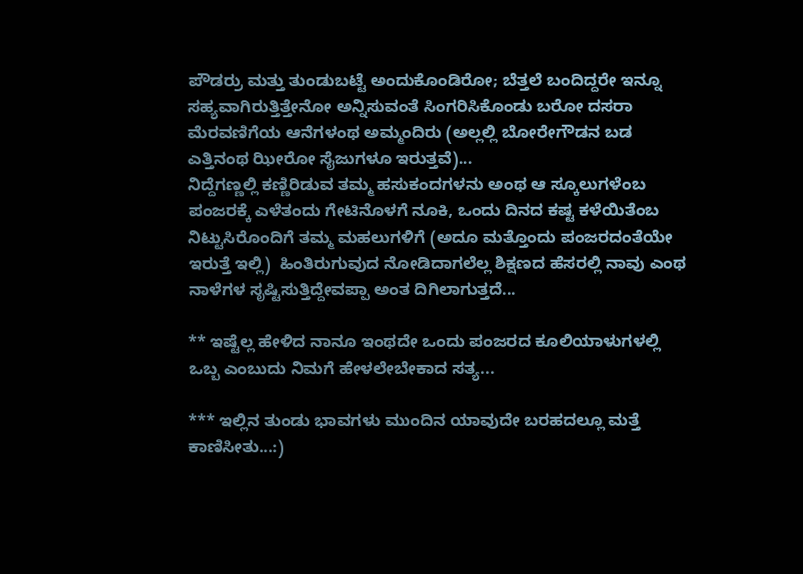ಪೌಡರ‍್ರು ಮತ್ತು ತುಂಡುಬಟ್ಟೆ ಅಂದುಕೊಂಡಿರೋ; ಬೆತ್ತಲೆ ಬಂದಿದ್ದರೇ ಇನ್ನೂ ಸಹ್ಯವಾಗಿರುತ್ತಿತ್ತೇನೋ ಅನ್ನಿಸುವಂತೆ ಸಿಂಗರಿಸಿಕೊಂಡು ಬರೋ ದಸರಾ ಮೆರವಣಿಗೆಯ ಆನೆಗಳಂಥ ಅಮ್ಮಂದಿರು (ಅಲ್ಲಲ್ಲಿ ಬೋರೇಗೌಡನ ಬಡ ಎತ್ತಿನಂಥ ಝೀರೋ ಸೈಜುಗಳೂ ಇರುತ್ತವೆ)...
ನಿದ್ದೆಗಣ್ಣಲ್ಲಿ ಕಣ್ಣಿರಿಡುವ ತಮ್ಮ ಹಸುಕಂದಗಳನು ಅಂಥ ಆ ಸ್ಕೂಲುಗಳೆಂಬ ಪಂಜರಕ್ಕೆ ಎಳೆತಂದು ಗೇಟಿನೊಳಗೆ ನೂಕಿ, ಒಂದು ದಿನದ ಕಷ್ಟ ಕಳೆಯಿತೆಂಬ ನಿಟ್ಟುಸಿರೊಂದಿಗೆ ತಮ್ಮ ಮಹಲುಗಳಿಗೆ (ಅದೂ ಮತ್ತೊಂದು ಪಂಜರದಂತೆಯೇ ಇರುತ್ತೆ ಇಲ್ಲಿ)  ಹಿಂತಿರುಗುವುದ ನೋಡಿದಾಗಲೆಲ್ಲ ಶಿಕ್ಷಣದ ಹೆಸರಲ್ಲಿ ನಾವು ಎಂಥ ನಾಳೆಗಳ ಸೃಷ್ಟಿಸುತ್ತಿದ್ದೇವಪ್ಪಾ ಅಂತ ದಿಗಿಲಾಗುತ್ತದೆ...

** ಇಷ್ಟೆಲ್ಲ ಹೇಳಿದ ನಾನೂ ಇಂಥದೇ ಒಂದು ಪಂಜರದ ಕೂಲಿಯಾಳುಗಳಲ್ಲಿ ಒಬ್ಬ ಎಂಬುದು ನಿಮಗೆ ಹೇಳಲೇಬೇಕಾದ ಸತ್ಯ...

*** ಇಲ್ಲಿನ ತುಂಡು ಭಾವಗಳು ಮುಂದಿನ ಯಾವುದೇ ಬರಹದಲ್ಲೂ ಮತ್ತೆ ಕಾಣಿಸೀತು...:)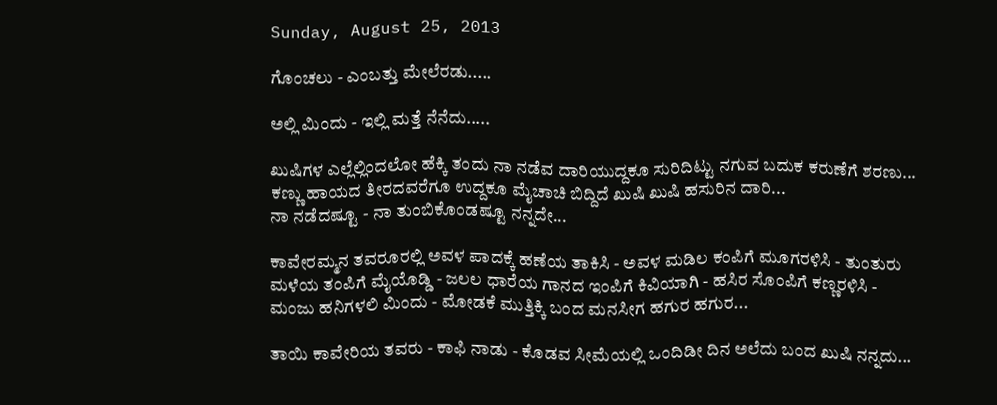Sunday, August 25, 2013

ಗೊಂಚಲು - ಎಂಬತ್ತು ಮೇಲೆರಡು.....

ಅಲ್ಲಿ ಮಿಂದು - ಇಲ್ಲಿ ಮತ್ತೆ ನೆನೆದು.....

ಖುಷಿಗಳ ಎಲ್ಲೆಲ್ಲಿಂದಲೋ ಹೆಕ್ಕಿ ತಂದು ನಾ ನಡೆವ ದಾರಿಯುದ್ದಕೂ ಸುರಿದಿಟ್ಟು ನಗುವ ಬದುಕ ಕರುಣೆಗೆ ಶರಣು...
ಕಣ್ಣು ಹಾಯದ ತೀರದವರೆಗೂ ಉದ್ದಕೂ ಮೈಚಾಚಿ ಬಿದ್ದಿದೆ ಖುಷಿ ಖುಷಿ ಹಸುರಿನ ದಾರಿ...
ನಾ ನಡೆದಷ್ಟೂ - ನಾ ತುಂಬಿಕೊಂಡಷ್ಟೂ ನನ್ನದೇ...

ಕಾವೇರಮ್ಮನ ತವರೂರಲ್ಲಿ ಅವಳ ಪಾದಕ್ಕೆ ಹಣೆಯ ತಾಕಿಸಿ - ಅವಳ ಮಡಿಲ ಕಂಪಿಗೆ ಮೂಗರಳಿಸಿ - ತುಂತುರು ಮಳೆಯ ತಂಪಿಗೆ ಮೈಯೊಡ್ಡಿ - ಜಲಲ ಧಾರೆಯ ಗಾನದ ಇಂಪಿಗೆ ಕಿವಿಯಾಗಿ - ಹಸಿರ ಸೊಂಪಿಗೆ ಕಣ್ಣರಳಿಸಿ - ಮಂಜು ಹನಿಗಳಲಿ ಮಿಂದು - ಮೋಡಕೆ ಮುತ್ತಿಕ್ಕಿ ಬಂದ ಮನಸೀಗ ಹಗುರ ಹಗುರ...

ತಾಯಿ ಕಾವೇರಿಯ ತವರು - ಕಾಫಿ ನಾಡು - ಕೊಡವ ಸೀಮೆಯಲ್ಲಿ ಒಂದಿಡೀ ದಿನ ಅಲೆದು ಬಂದ ಖುಷಿ ನನ್ನದು...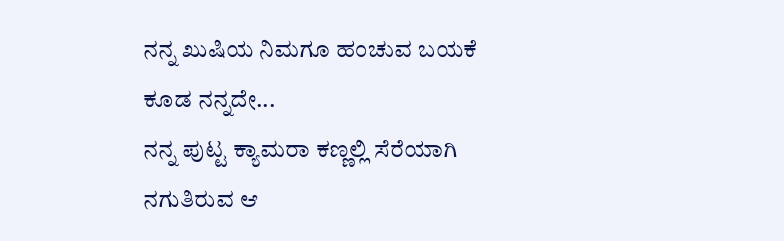ನನ್ನ ಖುಷಿಯ ನಿಮಗೂ ಹಂಚುವ ಬಯಕೆ ಕೂಡ ನನ್ನದೇ...
ನನ್ನ ಪುಟ್ಟ ಕ್ಯಾಮರಾ ಕಣ್ಣಲ್ಲಿ ಸೆರೆಯಾಗಿ ನಗುತಿರುವ ಆ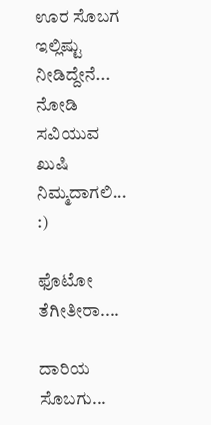ಊರ ಸೊಬಗ ಇಲ್ಲಿಷ್ಟು ನೀಡಿದ್ದೇನೆ...
ನೋಡಿ ಸವಿಯುವ ಖುಷಿ ನಿಮ್ಮದಾಗಲಿ... :)

ಫೊಟೋ ತೆಗೀತೀರಾ....

ದಾರಿಯ ಸೊಬಗು...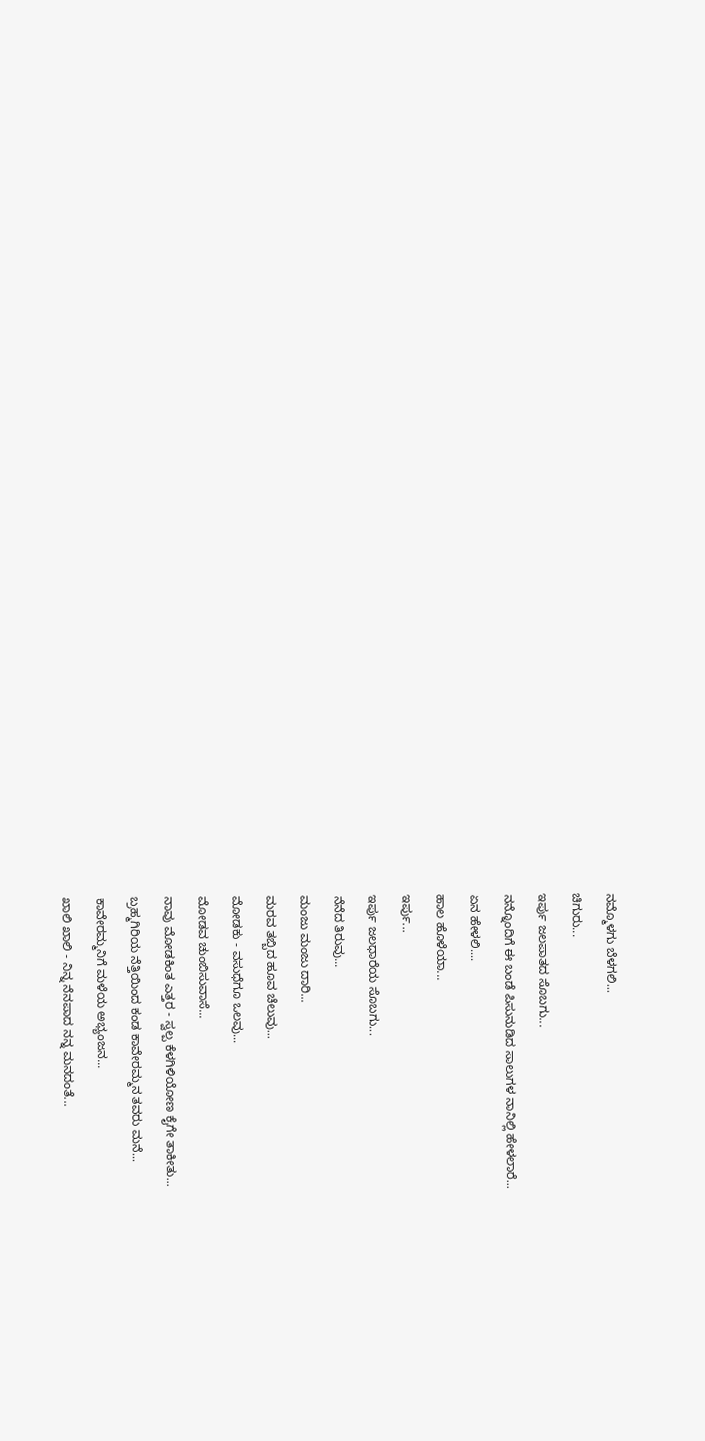ನಮ್ಮೊಳಗು ಬೆಳಗಲಿ...

ಚಿಗುರು...

ಇರ್ಪು ಜಲಪಾತದ ಸೊಬಗು...

ನನ್ನೊಂದಿಗೆ ಈ ಬಂಡೆ ಪಿಸುನುಡಿದ ಸಾಲುಗಳ ನಾನಿಲ್ಲಿ ಹೇಳಲಾರೆ...

ಏನ ಹೇಳಲಿ....

ಹಾಲ ಹೊಳೆಯಾ...

ಇರ್ಪು...

ಇರ್ಪು ಜಲಧಾರೆಯ ಸೊಬಗು...

ನೆನೆದ ತಿರುವು...

ಮಂಜು ಮಂಜು ದಾರಿ...

ಮರವ ತಬ್ಬಿದ ಹೂವ ಚೆಲುವು...

ಮೋಡಕು - ವಸುಧೆಗೂ ಒಲವು...

ಮೋಡವ ಚುಂಬಿಸುವಾಸೆ...

ನಾವು ಮೋಡಕಿಂತ ಎತ್ತರ - ಸ್ವಲ್ಪ ಕೆಳಗಿಳಿಯೋಣ ಕೈಗೇ ತಾಕೀತು...

ಬ್ರಹ್ಮಗಿರಿಯ ನೆತ್ತಿಯಿಂದ ಕಂಡ ಕಾವೇರಮ್ಮನ ತವರು ಮನೆ...

ಕಾವೇರಮ್ಮನಿಗೆ ಮಳೆಯ ಅಭ್ಯಂಜನ...

ಖಾಲಿ ಖಾಲಿ - ನಿನ್ನ ನೆನಪಾದ ನನ್ನ ಮನದಂತೆ...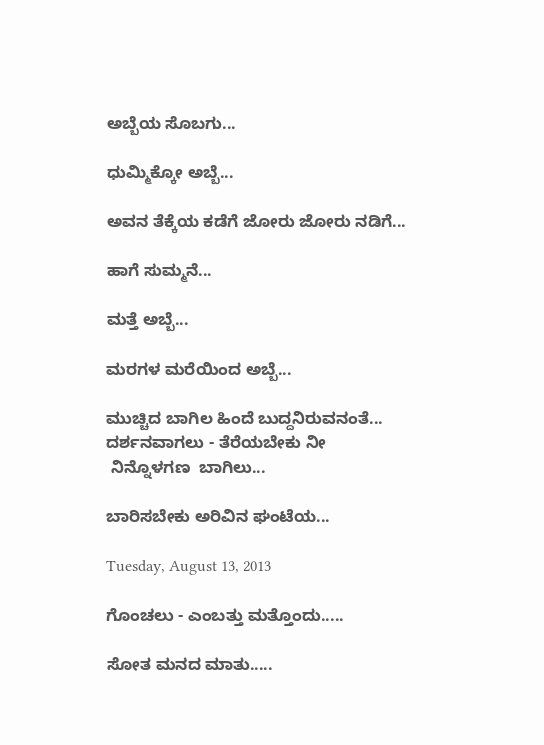ಅಬ್ಬೆಯ ಸೊಬಗು...

ಧುಮ್ಮಿಕ್ಕೋ ಅಬ್ಬೆ...

ಅವನ ತೆಕ್ಕೆಯ ಕಡೆಗೆ ಜೋರು ಜೋರು ನಡಿಗೆ...

ಹಾಗೆ ಸುಮ್ಮನೆ...

ಮತ್ತೆ ಅಬ್ಬೆ...

ಮರಗಳ ಮರೆಯಿಂದ ಅಬ್ಬೆ...

ಮುಚ್ಚಿದ ಬಾಗಿಲ ಹಿಂದೆ ಬುದ್ದನಿರುವನಂತೆ...
ದರ್ಶನವಾಗಲು - ತೆರೆಯಬೇಕು ನೀ
 ನಿನ್ನೊಳಗಣ  ಬಾಗಿಲು...

ಬಾರಿಸಬೇಕು ಅರಿವಿನ ಘಂಟೆಯ...

Tuesday, August 13, 2013

ಗೊಂಚಲು - ಎಂಬತ್ತು ಮತ್ತೊಂದು.....

ಸೋತ ಮನದ ಮಾತು.....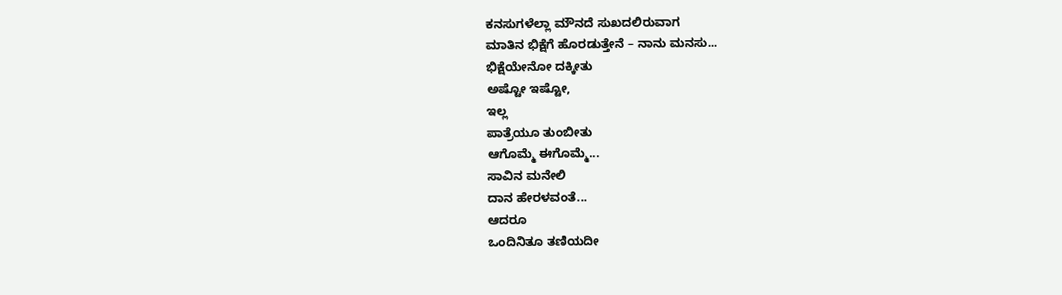ಕನಸುಗಳೆಲ್ಲಾ ಮೌನದೆ ಸುಖದಲಿರುವಾಗ
ಮಾತಿನ ಭಿಕ್ಷೆಗೆ ಹೊರಡುತ್ತೇನೆ – ನಾನು ಮನಸು...
ಭಿಕ್ಷೆಯೇನೋ ದಕ್ಕೀತು
ಅಷ್ಟೋ ಇಷ್ಟೋ,
ಇಲ್ಲ
ಪಾತ್ರೆಯೂ ತುಂಬೀತು
ಆಗೊಮ್ಮೆ ಈಗೊಮ್ಮೆ...
ಸಾವಿನ ಮನೇಲಿ
ದಾನ ಹೇರಳವಂತೆ...
ಆದರೂ
ಒಂದಿನಿತೂ ತಣಿಯದೀ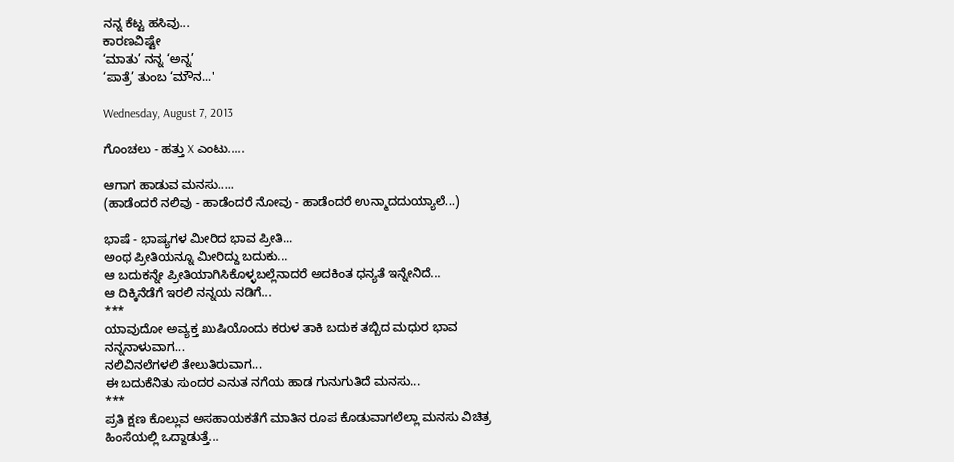ನನ್ನ ಕೆಟ್ಟ ಹಸಿವು...
ಕಾರಣವಿಷ್ಟೇ
‘ಮಾತು’ ನನ್ನ ‘ಅನ್ನ’
‘ಪಾತ್ರೆ’ ತುಂಬ ‘ಮೌನ...'

Wednesday, August 7, 2013

ಗೊಂಚಲು - ಹತ್ತು X ಎಂಟು.....

ಆಗಾಗ ಹಾಡುವ ಮನಸು.....
(ಹಾಡೆಂದರೆ ನಲಿವು - ಹಾಡೆಂದರೆ ನೋವು - ಹಾಡೆಂದರೆ ಉನ್ಮಾದದುಯ್ಯಾಲೆ...)

ಭಾಷೆ - ಭಾಷ್ಯಗಳ ಮೀರಿದ ಭಾವ ಪ್ರೀತಿ...
ಅಂಥ ಪ್ರೀತಿಯನ್ನೂ ಮೀರಿದ್ದು ಬದುಕು...
ಆ ಬದುಕನ್ನೇ ಪ್ರೀತಿಯಾಗಿಸಿಕೊಳ್ಳಬಲ್ಲೆನಾದರೆ ಅದಕಿಂತ ಧನ್ಯತೆ ಇನ್ನೇನಿದೆ...
ಆ ದಿಕ್ಕಿನೆಡೆಗೆ ಇರಲಿ ನನ್ನಯ ನಡಿಗೆ...
***
ಯಾವುದೋ ಅವ್ಯಕ್ತ ಖುಷಿಯೊಂದು ಕರುಳ ತಾಕಿ ಬದುಕ ತಬ್ಬಿದ ಮಧುರ ಭಾವ ನನ್ನನಾಳುವಾಗ...
ನಲಿವಿನಲೆಗಳಲಿ ತೇಲುತಿರುವಾಗ...
ಈ ಬದುಕೆನಿತು ಸುಂದರ ಎನುತ ನಗೆಯ ಹಾಡ ಗುನುಗುತಿದೆ ಮನಸು...
***
ಪ್ರತಿ ಕ್ಷಣ ಕೊಲ್ಲುವ ಅಸಹಾಯಕತೆಗೆ ಮಾತಿನ ರೂಪ ಕೊಡುವಾಗಲೆಲ್ಲಾ ಮನಸು ವಿಚಿತ್ರ ಹಿಂಸೆಯಲ್ಲಿ ಒದ್ದಾಡುತ್ತೆ...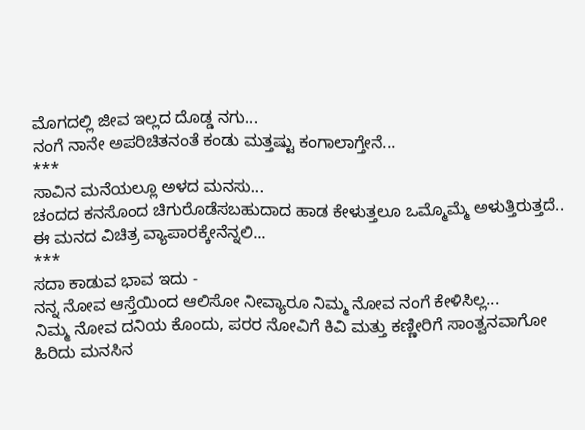ಮೊಗದಲ್ಲಿ ಜೀವ ಇಲ್ಲದ ದೊಡ್ಡ ನಗು...
ನಂಗೆ ನಾನೇ ಅಪರಿಚಿತನಂತೆ ಕಂಡು ಮತ್ತಷ್ಟು ಕಂಗಾಲಾಗ್ತೇನೆ...
***
ಸಾವಿನ ಮನೆಯಲ್ಲೂ ಅಳದ ಮನಸು...
ಚಂದದ ಕನಸೊಂದ ಚಿಗುರೊಡೆಸಬಹುದಾದ ಹಾಡ ಕೇಳುತ್ತಲೂ ಒಮ್ಮೊಮ್ಮೆ ಅಳುತ್ತಿರುತ್ತದೆ..
ಈ ಮನದ ವಿಚಿತ್ರ ವ್ಯಾಪಾರಕ್ಕೇನೆನ್ನಲಿ...
***
ಸದಾ ಕಾಡುವ ಭಾವ ಇದು -
ನನ್ನ ನೋವ ಆಸ್ತೆಯಿಂದ ಆಲಿಸೋ ನೀವ್ಯಾರೂ ನಿಮ್ಮ ನೋವ ನಂಗೆ ಕೇಳಿಸಿಲ್ಲ...
ನಿಮ್ಮ ನೋವ ದನಿಯ ಕೊಂದು, ಪರರ ನೋವಿಗೆ ಕಿವಿ ಮತ್ತು ಕಣ್ಣೀರಿಗೆ ಸಾಂತ್ವನವಾಗೋ ಹಿರಿದು ಮನಸಿನ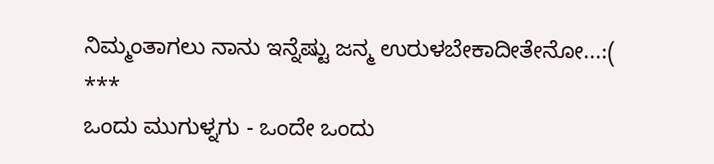ನಿಮ್ಮಂತಾಗಲು ನಾನು ಇನ್ನೆಷ್ಟು ಜನ್ಮ ಉರುಳಬೇಕಾದೀತೇನೋ...:(
***
ಒಂದು ಮುಗುಳ್ನಗು - ಒಂದೇ ಒಂದು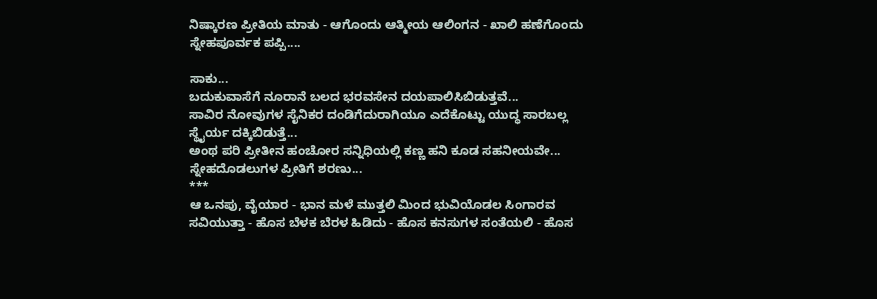ನಿಷ್ಕಾರಣ ಪ್ರೀತಿಯ ಮಾತು - ಆಗೊಂದು ಆತ್ಮೀಯ ಆಲಿಂಗನ - ಖಾಲಿ ಹಣೆಗೊಂದು ಸ್ನೇಹಪೂರ್ವಕ ಪಪ್ಪಿ....

ಸಾಕು...
ಬದುಕುವಾಸೆಗೆ ನೂರಾನೆ ಬಲದ ಭರವಸೇನ ದಯಪಾಲಿಸಿಬಿಡುತ್ತವೆ...
ಸಾವಿರ ನೋವುಗಳ ಸೈನಿಕರ ದಂಡಿಗೆದುರಾಗಿಯೂ ಎದೆಕೊಟ್ಟು ಯುದ್ಧ ಸಾರಬಲ್ಲ ಸ್ಥೈರ್ಯ ದಕ್ಕಿಬಿಡುತ್ತೆ...
ಅಂಥ ಪರಿ ಪ್ರೀತೀನ ಹಂಚೋರ ಸನ್ನಿಧಿಯಲ್ಲಿ ಕಣ್ಣ ಹನಿ ಕೂಡ ಸಹನೀಯವೇ...
ಸ್ನೇಹದೊಡಲುಗಳ ಪ್ರೀತಿಗೆ ಶರಣು...
***
ಆ ಒನಪು, ವೈಯಾರ - ಭಾನ ಮಳೆ ಮುತ್ತಲಿ ಮಿಂದ ಭುವಿಯೊಡಲ ಸಿಂಗಾರವ ಸವಿಯುತ್ತಾ - ಹೊಸ ಬೆಳಕ ಬೆರಳ ಹಿಡಿದು - ಹೊಸ ಕನಸುಗಳ ಸಂತೆಯಲಿ - ಹೊಸ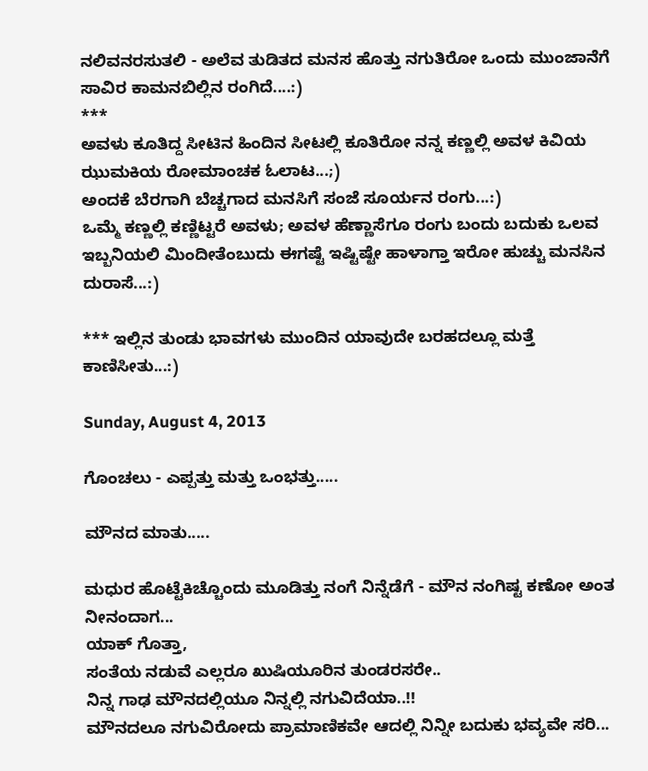ನಲಿವನರಸುತಲಿ - ಅಲೆವ ತುಡಿತದ ಮನಸ ಹೊತ್ತು ನಗುತಿರೋ ಒಂದು ಮುಂಜಾನೆಗೆ ಸಾವಿರ ಕಾಮನಬಿಲ್ಲಿನ ರಂಗಿದೆ....:)
***
ಅವಳು ಕೂತಿದ್ದ ಸೀಟಿನ ಹಿಂದಿನ ಸೀಟಲ್ಲಿ ಕೂತಿರೋ ನನ್ನ ಕಣ್ಣಲ್ಲಿ ಅವಳ ಕಿವಿಯ ಝುಮಕಿಯ ರೋಮಾಂಚಕ ಓಲಾಟ...;)
ಅಂದಕೆ ಬೆರಗಾಗಿ ಬೆಚ್ಚಗಾದ ಮನಸಿಗೆ ಸಂಜೆ ಸೂರ್ಯನ ರಂಗು...:)
ಒಮ್ಮೆ ಕಣ್ಣಲ್ಲಿ ಕಣ್ಣಿಟ್ಟರೆ ಅವಳು; ಅವಳ ಹೆಣ್ಣಾಸೆಗೂ ರಂಗು ಬಂದು ಬದುಕು ಒಲವ ಇಬ್ಬನಿಯಲಿ ಮಿಂದೀತೆಂಬುದು ಈಗಷ್ಟೆ ಇಷ್ಟಿಷ್ಟೇ ಹಾಳಾಗ್ತಾ ಇರೋ ಹುಚ್ಚು ಮನಸಿನ ದುರಾಸೆ...:)

*** ಇಲ್ಲಿನ ತುಂಡು ಭಾವಗಳು ಮುಂದಿನ ಯಾವುದೇ ಬರಹದಲ್ಲೂ ಮತ್ತೆ ಕಾಣಿಸೀತು...:)

Sunday, August 4, 2013

ಗೊಂಚಲು - ಎಪ್ಪತ್ತು ಮತ್ತು ಒಂಭತ್ತು.....

ಮೌನದ ಮಾತು.....

ಮಧುರ ಹೊಟ್ಟೆಕಿಚ್ಚೊಂದು ಮೂಡಿತ್ತು ನಂಗೆ ನಿನ್ನೆಡೆಗೆ - ಮೌನ ನಂಗಿಷ್ಟ ಕಣೋ ಅಂತ ನೀನಂದಾಗ...
ಯಾಕ್ ಗೊತ್ತಾ,
ಸಂತೆಯ ನಡುವೆ ಎಲ್ಲರೂ ಖುಷಿಯೂರಿನ ತುಂಡರಸರೇ..
ನಿನ್ನ ಗಾಢ ಮೌನದಲ್ಲಿಯೂ ನಿನ್ನಲ್ಲಿ ನಗುವಿದೆಯಾ..!!
ಮೌನದಲೂ ನಗುವಿರೋದು ಪ್ರಾಮಾಣಿಕವೇ ಆದಲ್ಲಿ ನಿನ್ನೀ ಬದುಕು ಭವ್ಯವೇ ಸರಿ...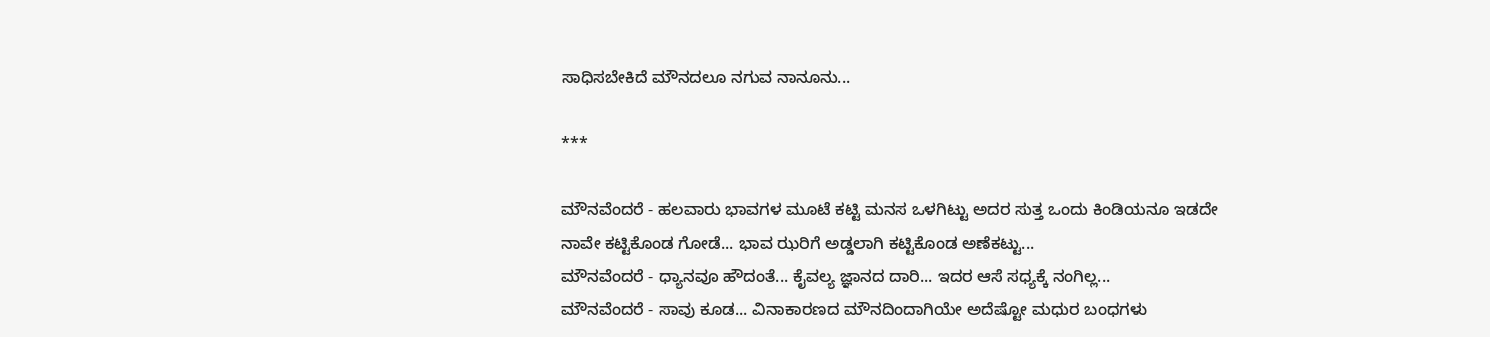ಸಾಧಿಸಬೇಕಿದೆ ಮೌನದಲೂ ನಗುವ ನಾನೂನು...

***

ಮೌನವೆಂದರೆ - ಹಲವಾರು ಭಾವಗಳ ಮೂಟೆ ಕಟ್ಟಿ ಮನಸ ಒಳಗಿಟ್ಟು ಅದರ ಸುತ್ತ ಒಂದು ಕಿಂಡಿಯನೂ ಇಡದೇ ನಾವೇ ಕಟ್ಟಿಕೊಂಡ ಗೋಡೆ... ಭಾವ ಝರಿಗೆ ಅಡ್ಡಲಾಗಿ ಕಟ್ಟಿಕೊಂಡ ಅಣೆಕಟ್ಟು...
ಮೌನವೆಂದರೆ - ಧ್ಯಾನವೂ ಹೌದಂತೆ... ಕೈವಲ್ಯ ಜ್ಞಾನದ ದಾರಿ... ಇದರ ಆಸೆ ಸಧ್ಯಕ್ಕೆ ನಂಗಿಲ್ಲ...
ಮೌನವೆಂದರೆ - ಸಾವು ಕೂಡ... ವಿನಾಕಾರಣದ ಮೌನದಿಂದಾಗಿಯೇ ಅದೆಷ್ಟೋ ಮಧುರ ಬಂಧಗಳು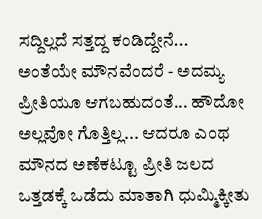ಸದ್ದಿಲ್ಲದೆ ಸತ್ತದ್ದ ಕಂಡಿದ್ದೇನೆ...
ಅಂತೆಯೇ ಮೌನವೆಂದರೆ - ಅದಮ್ಯ ಪ್ರೀತಿಯೂ ಆಗಬಹುದಂತೆ... ಹೌದೋ ಅಲ್ಲವೋ ಗೊತ್ತಿಲ್ಲ... ಆದರೂ ಎಂಥ ಮೌನದ ಅಣೆಕಟ್ಟೂ ಪ್ರೀತಿ ಜಲದ ಒತ್ತಡಕ್ಕೆ ಒಡೆದು ಮಾತಾಗಿ ಧುಮ್ಮಿಕ್ಕೀತು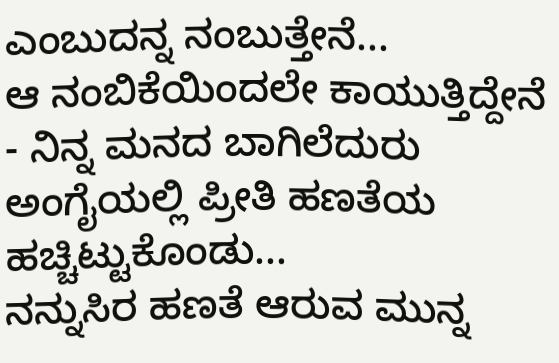ಎಂಬುದನ್ನ ನಂಬುತ್ತೇನೆ...
ಆ ನಂಬಿಕೆಯಿಂದಲೇ ಕಾಯುತ್ತಿದ್ದೇನೆ - ನಿನ್ನ ಮನದ ಬಾಗಿಲೆದುರು ಅಂಗೈಯಲ್ಲಿ ಪ್ರೀತಿ ಹಣತೆಯ ಹಚ್ಚಿಟ್ಟುಕೊಂಡು...
ನನ್ನುಸಿರ ಹಣತೆ ಆರುವ ಮುನ್ನ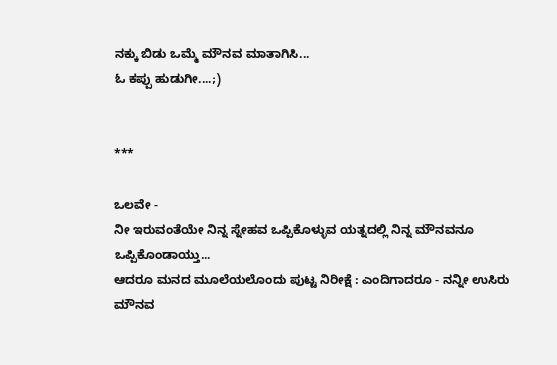ನಕ್ಕು ಬಿಡು ಒಮ್ಮೆ ಮೌನವ ಮಾತಾಗಿಸಿ...
ಓ ಕಪ್ಪು ಹುಡುಗೀ....;)


***

ಒಲವೇ -
ನೀ ಇರುವಂತೆಯೇ ನಿನ್ನ ಸ್ನೇಹವ ಒಪ್ಪಿಕೊಳ್ಳುವ ಯತ್ನದಲ್ಲಿ ನಿನ್ನ ಮೌನವನೂ ಒಪ್ಪಿಕೊಂಡಾಯ್ತು...
ಆದರೂ ಮನದ ಮೂಲೆಯಲೊಂದು ಪುಟ್ಟ ನಿರೀಕ್ಷೆ : ಎಂದಿಗಾದರೂ - ನನ್ನೀ ಉಸಿರು ಮೌನವ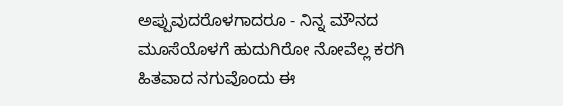ಅಪ್ಪುವುದರೊಳಗಾದರೂ - ನಿನ್ನ ಮೌನದ ಮೂಸೆಯೊಳಗೆ ಹುದುಗಿರೋ ನೋವೆಲ್ಲ ಕರಗಿ ಹಿತವಾದ ನಗುವೊಂದು ಈ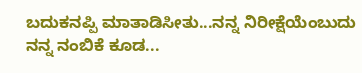ಬದುಕನಪ್ಪಿ ಮಾತಾಡಿಸೀತು...ನನ್ನ ನಿರೀಕ್ಷೆಯೆಂಬುದು ನನ್ನ ನಂಬಿಕೆ ಕೂಡ...